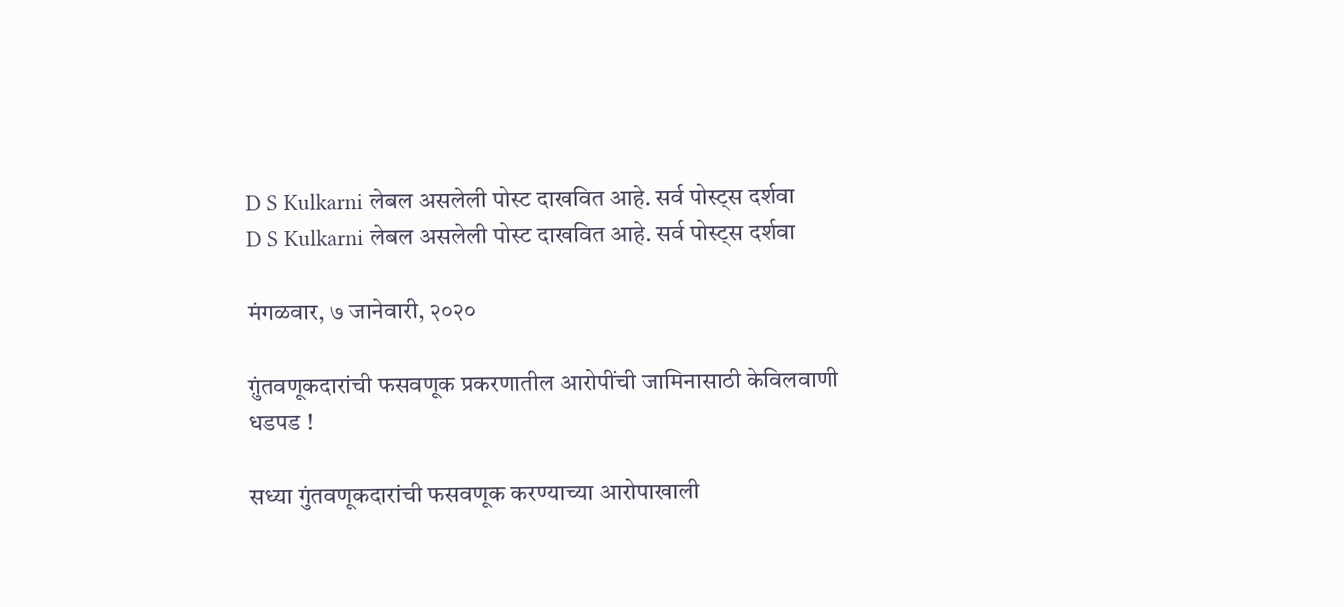D S Kulkarni लेबल असलेली पोस्ट दाखवित आहे. सर्व पोस्ट्‍स दर्शवा
D S Kulkarni लेबल असलेली पोस्ट दाखवित आहे. सर्व पोस्ट्‍स दर्शवा

मंगळवार, ७ जानेवारी, २०२०

ग़ुंतवणूकदारांची फसवणूक प्रकरणातील आरोपींची जामिनासाठी केविलवाणी धडपड !

सध्या गुंतवणूकदारांची फसवणूक करण्याच्या आरोपाखाली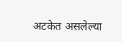अटकेत असलेल्या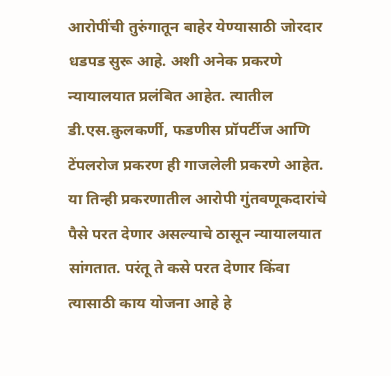आरोपींची तुरुंगातून बाहेर येण्यासाठी जोरदार धडपड सुरू आहे. अशी अनेक प्रकरणे न्यायालयात प्रलंबित आहेत. त्यातील डी.एस.क़ुलकर्णी, फडणीस प्रॉपर्टीज आणि टेंपलरोज प्रकरण ही गाजलेली प्रकरणे आहेत. या तिन्ही प्रकरणातील आरोपी गुंतवणूकदारांचे पैसे परत देणार असल्याचे ठासून न्यायालयात सांगतात. परंतू ते कसे परत देणार किंवा त्यासाठी काय योजना आहे हे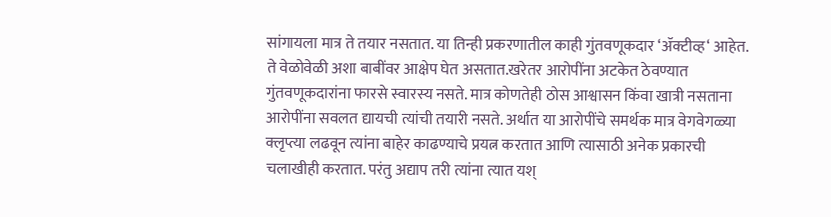सांगायला मात्र ते तयार नसतात. या तिन्ही प्रकरणातील काही गुंतवणूकदार ‘ॲक्टीव्ह‘ आहेत. ते वेळोवेळी अशा बाबींवर आक्षेप घेत असतात.खरेतर आरोपींना अटकेत ठेवण्यात गुंतवणूकदारांना फारसे स्वारस्य नसते. मात्र कोणतेही ठोस आश्वासन किंवा खात्री नसताना आरोपींना सवलत द्यायची त्यांची तयारी नसते. अर्थात या आरोपींचे समर्थक मात्र वेगवेगळ्या क्लृप्त्या लढवून त्यांना बाहेर काढण्याचे प्रयत्न करतात आणि त्यासाठी अनेक प्रकारची चलाखीही करतात. परंतु अद्याप तरी त्यांना त्यात यश्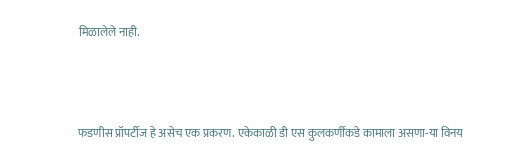मिळालेले नाही.



फडणीस प्रॉपर्टीज हे असेच एक प्रकरण. एकेकाळी डी एस कुलकर्णींकडे कामाला असणा-या विनय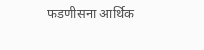फडणीसना आर्थिक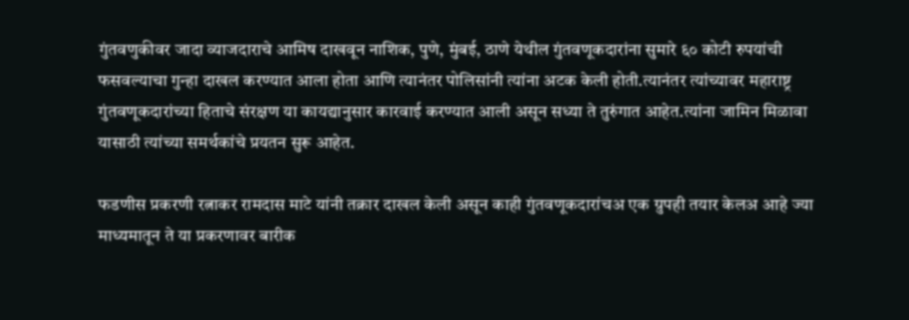गुंतवणुकीवर जादा व्याजदाराचे आमिष दाखवून नाशिक, पुणे, मुंबई, ठाणे येथील गुंतवणूकदारांना सुमारे ६० कोटी रुपयांची फसवल्याचा गुन्हा दाखल करण्यात आला होता आणि त्यानंतर पोलिसांनी त्यांना अटक केली होती.त्यानंतर त्यांच्यावर महाराष्ट्र गुंतवणूकदारांच्या हिताचे संरक्षण या कायद्यानुसार कारवाई करण्यात आली असून सध्या ते तुरुंगात आहेत.त्यांना जामिन मिळावा यासाठी त्यांच्या समर्थकांचे प्रयतन सुरू आहेत.

फडणीस प्रकरणी रत्नाकर रामदास माटे यांनी तक्रार दाखल केली असून काही गुंतवणूकदारांचअ एक ग्रुपही तयार केलअ आहे ज्या माध्यमातून ते या प्रकरणावर बारीक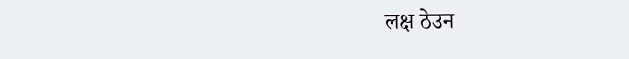लक्ष ठेउन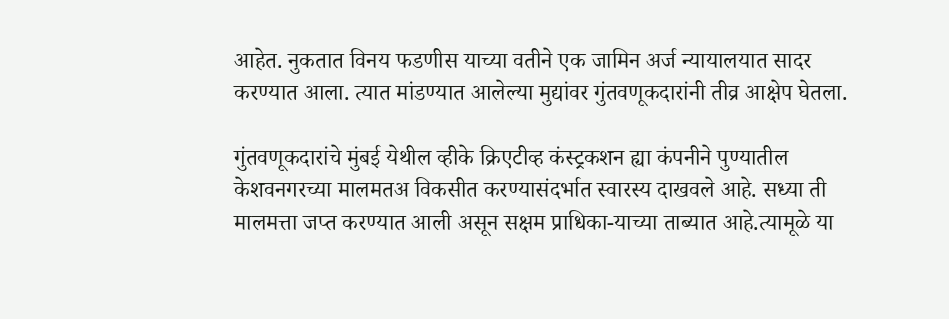आहेत. नुकतात विनय फडणीस याच्या वतीने एक जामिन अर्ज न्यायालयात सादर करण्यात आला. त्यात मांडण्यात आलेल्या मुद्यांवर गुंतवणूकदारांनी तीव्र आक्षेप घेतला.

गुंतवणूकदारांचे मुंबई येथील व्हीके क्रिएटीव्ह कंस्ट्रकशन ह्या कंपनीने पुण्यातील केशवनगरच्या मालमतअ विकसीत करण्यासंदर्भात स्वारस्य दाखवले आहे. सध्या ती मालमत्ता जप्त करण्यात आली असून सक्षम प्राधिका-याच्या ताब्यात आहे.त्यामूळे या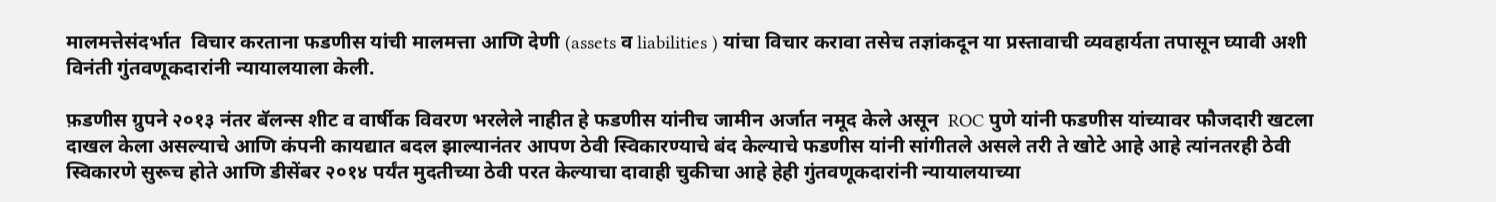मालमत्तेसंदर्भात  विचार करताना फडणीस यांची मालमत्ता आणि देणी (assets व liabilities ) यांचा विचार करावा तसेच तज्ञांकदून या प्रस्तावाची व्यवहार्यता तपासून घ्यावी अशी विनंती गुंतवणूकदारांनी न्यायालयाला केली.

फ़डणीस ग्रुपने २०१३ नंतर बॅलन्स शीट व वार्षीक विवरण भरलेले नाहीत हे फडणीस यांनीच जामीन अर्जात नमूद केले असून  ROC पुणे यांनी फडणीस यांच्यावर फौजदारी खटला दाखल केला असल्याचे आणि कंपनी कायद्यात बदल झाल्यानंतर आपण ठेवी स्विकारण्याचे बंद केल्याचे फडणीस यांनी सांगीतले असले तरी ते खोटे आहे आहे त्यांनतरही ठेवी स्विकारणे सुरूच होते आणि डीसेंबर २०१४ पर्यंत मुदतीच्या ठेवी परत केल्याचा दावाही चुकीचा आहे हेही गुंतवणूकदारांनी न्यायालयाच्या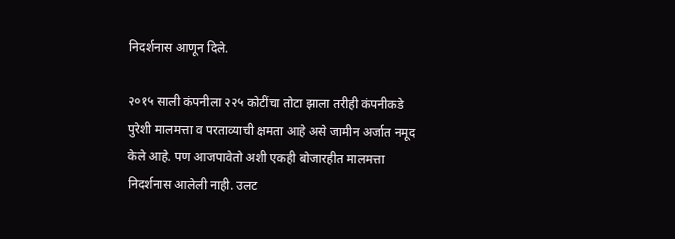निदर्शनास आणून दिले.

२०१५ साली कंपनीला २२५ कोटींचा तोटा झाला तरीही कंपनीकडे पुरेशी मालमत्ता व परताव्याची क्षमता आहे असे जामीन अर्जात नमूद केले आहे. पण आजपावेतो अशी एकही बोजारहीत मालमत्ता निदर्शनास आलेली नाही. उलट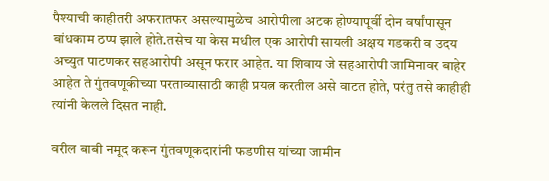पैश्याची काहीतरी अफरातफर असल्यामुळेच आरोपीला अटक होण्यापूर्वी दोन वर्षांपासून बांधकाम ठप्प झाले होते.तसेच या केस मधील एक आरोपी सायली अक्षय गडकरी व उदय अच्युत पाटणकर सहआरोपी असून फरार आहेत. या शिवाय जे सहआरोपी जामिनावर बाहेर आहेत ते गुंतवणूकीच्या परताव्यासाठी काही प्रयत्न करतील असे वाटत होते, परंतु तसे काहीही त्यांनी केलले दिसत नाही.

वरील बाबी नमूद करून गुंतवणूकदारांनी फडणीस यांच्या जामीन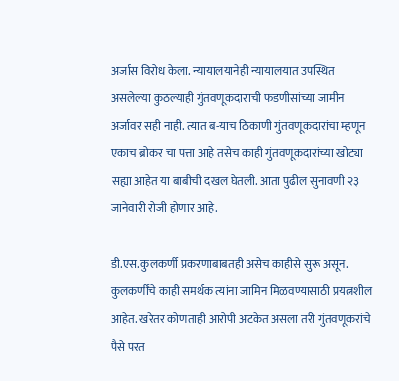अर्जास विरोध केला. न्यायालयानेही न्यायालयात उपस्थित असलेल्या कुठल्याही गुंतवणूकदाराची फडणीसांच्या जामीन अर्जावर सही नाही. त्यात ब-याच ठिकाणी गुंतवणूकदारांचा म्हणून एकाच ब्रोकर चा पत्ता आहे तसेच काही गुंतवणूकदारांच्या खोट्या सह्या आहेत या बाबीची दखल घेतली. आता पुढील सुनावणी २३ जानेवारी रोजी होणार आहे.

डी.एस.कुलकर्णी प्रकरणाबाबतही असेच काहीसे सुरू असून. कुलकर्णींचे काही समर्थक त्यांना जामिन मिळवण्यासाठी प्रयत्नशील आहेत. खरेतर कोणताही आरोपी अटकेत असला तरी गुंतवणूकरांचे पैसे परत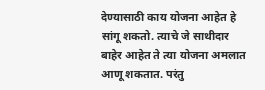देण्यासाठी काय योजना आहेत हे सांगू शकतो. त्याचे जे साथीदार बाहेर आहेत ते त्या योजना अमलात आणू शकतात. परंतु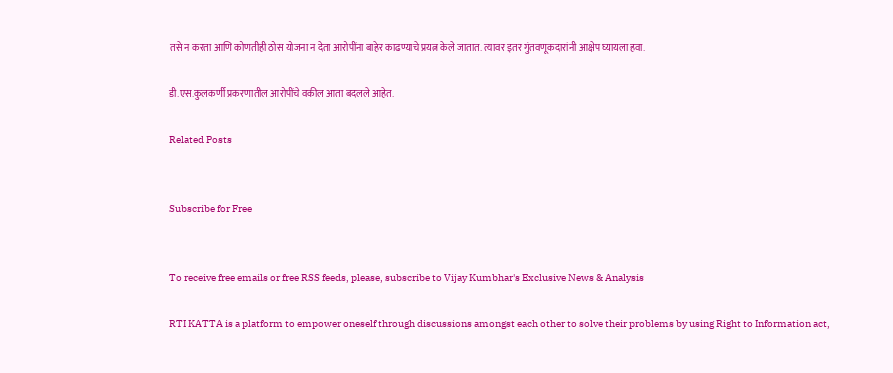तसे न करता आणि कोणतीही ठोस योजना न देता आरोपींना बाहेर काढण्याचे प्रयत्न केले जातात. त्यावर इतर गुंतवणूकदारांनी आक्षेप घ्यायला हवा.

डी.एस.कुलकर्णी प्रकरणातील आरोपींचे वकील आता बदलले आहेत.

Related Posts


Subscribe for Free


To receive free emails or free RSS feeds, please, subscribe to Vijay Kumbhar's Exclusive News & Analysis

RTI KATTA is a platform to empower oneself through discussions amongst each other to solve their problems by using Right to Information act,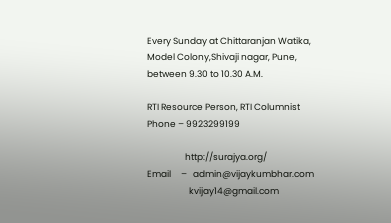Every Sunday at Chittaranjan Watika, Model Colony,Shivaji nagar, Pune, between 9.30 to 10.30 A.M.

RTI Resource Person, RTI Columnist
Phone – 9923299199

                   http://surajya.org/
Email     –   admin@vijaykumbhar.com
                     kvijay14@gmail.com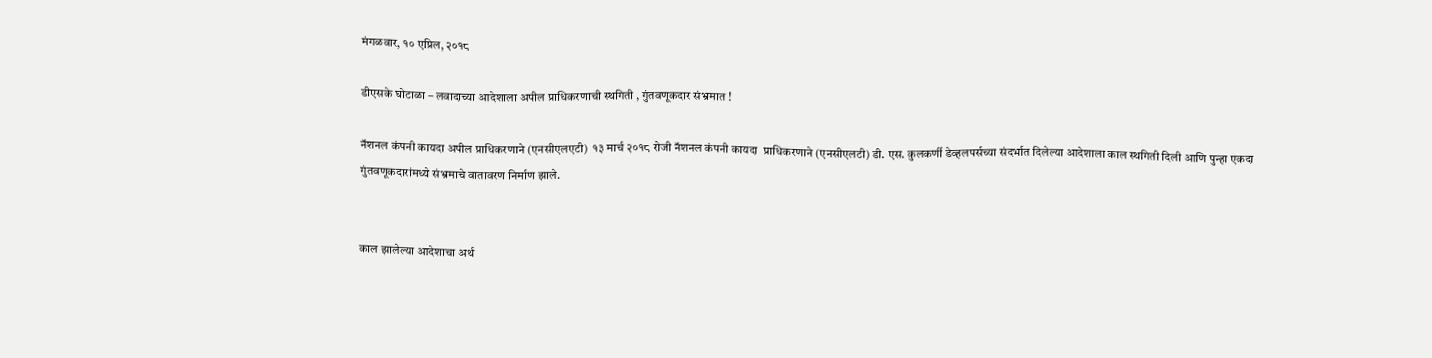मंगळवार, १० एप्रिल, २०१८

डीएसके घोटाळा – लवादाच्या आदेशाला अपील प्राधिकरणाची स्थगिती , गुंतवणूकदार संभ्रमात !

नॅशनल कंपनी कायदा अपील प्राधिकरणाने (एनसीएलएटी)  १३ मार्च २०१८ रोजी नॅशनल कंपनी कायदा  प्राधिकरणाने (एनसीएलटी) डी. एस. कुलकर्णी डेव्हलपर्सच्या संदर्भात दिलेल्या आदेशाला काल स्थगिती दिली आणि पुन्हा एकदा गुंतवणूकदारांमध्ये संभ्रमाचे वातावरण निर्माण झाले.


काल झालेल्या आदेशाचा अर्थ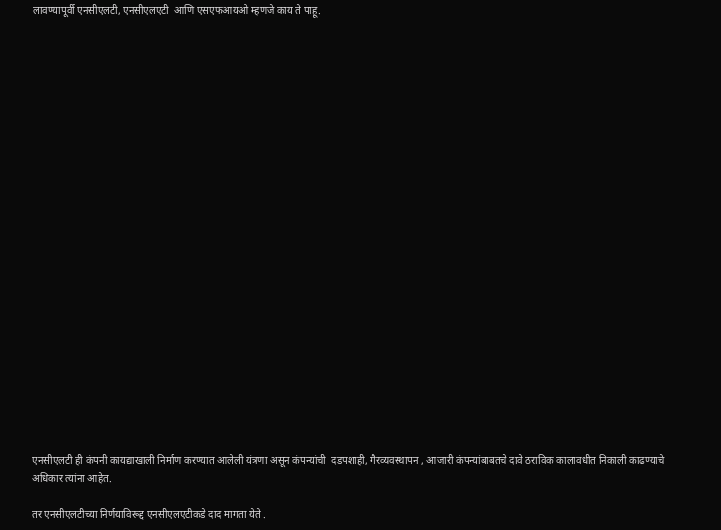लावण्यापूर्वी एनसीएलटी, एनसीएलएटी  आणि एसएफआयओ म्हणजे काय ते पाहू.
























एनसीएलटी ही कंपनी कायद्याखाली निर्माण करण्यात आलेली यंत्रणा असून कंपन्यांची  दडपशाही, गैरव्यवस्थापन , आजारी कंपन्यांबाबतचे दावे ठराविक कालावधीत निकाली काढण्याचे अधिकार त्यांना आहेत.

तर एनसीएलटीच्या निर्णयाविरूद्द एनसीएलएटीकडे दाद मागता येते .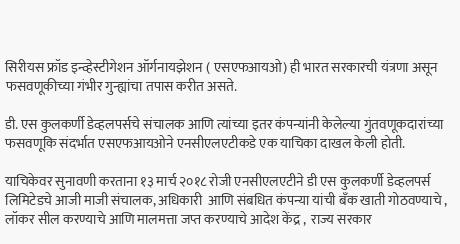सिरीयस फ्रॉड इन्व्हेस्टीगेशन ऑर्गनायझेशन ( एसएफआयओ) ही भारत सरकारची यंत्रणा असून फसवणूकीच्या गंभीर गुन्ह्यांचा तपास करीत असते.

डी. एस कुलकर्णी डेव्हलपर्सचे संचालक आणि त्यांच्या इतर कंपन्यांनी केलेल्या गुंतवणूकदारांच्या फसवणूकि संदर्भात एसएफआयओने एनसीएलएटीकडे एक याचिका दाखल केली होती.

याचिकेवर सुनावणी करताना १३ मार्च २०१८ रोजी एनसीएलएटीने डी एस कुलकर्णी डेव्हलपर्स लिमिटेडचे आजी माजी संचालक, अधिकारी  आणि संबधित कंपन्या यांची बँक खाती गोठवण्याचे , लॉकर सील करण्याचे आणि मालमत्ता जप्त करण्याचे आदेश केंद्र ,  राज्य सरकार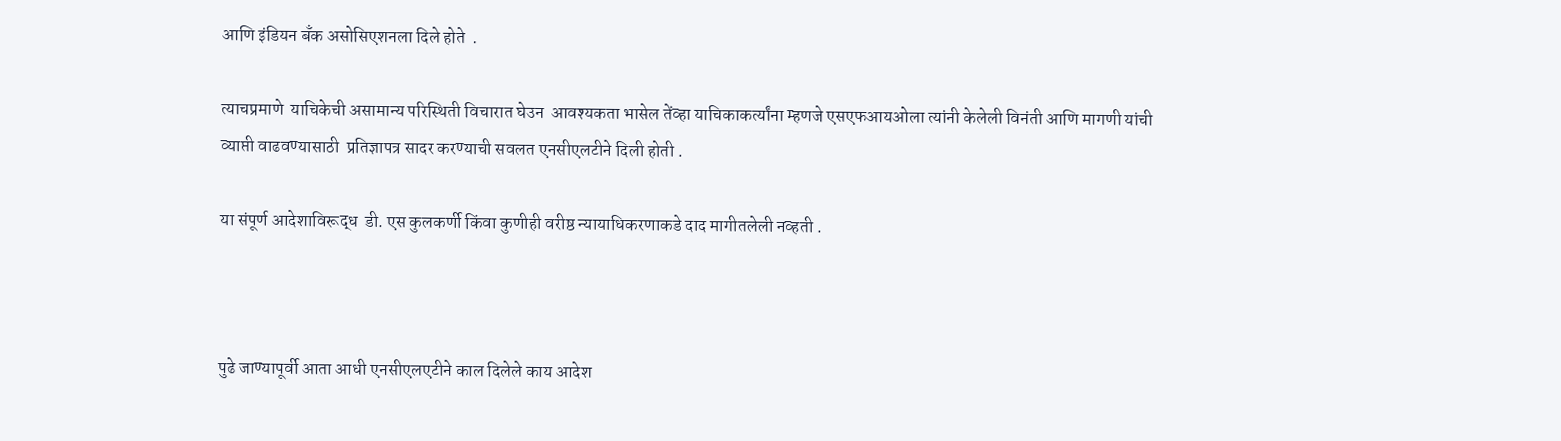आणि इंडियन बँक असोसिएशनला दिले होते  .

त्याचप्रमाणे  याचिकेची असामान्य परिस्थिती विचारात घेउन  आवश्यकता भासेल तेंव्हा याचिकाकर्त्यांना म्हणजे एसएफआयओला त्यांनी केलेली विनंती आणि मागणी यांची व्याप्ती वाढवण्यासाठी  प्रतिज्ञापत्र सादर करण्याची सवलत एनसीएलटीने दिली होती .

या संपूर्ण आदेशाविरूद्ध  डी. एस कुलकर्णी किंवा कुणीही वरीष्ठ न्यायाधिकरणाकडे दाद मागीतलेली नव्हती .



पुढे जाण्यापूर्वी आता आधी एनसीएलएटीने काल दिलेले काय आदेश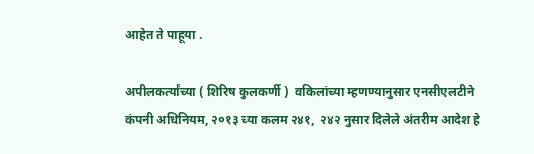आहेत ते पाहूया .

अपीलकर्त्यांच्या ( शिरिष कुलकर्णी )  वकिलांच्या म्हणण्यानुसार एनसीएलटीने कंपनी अधिनियम, २०१३ च्या कलम २४१,  २४२ नुसार दिलेले अंतरीम आदेश हे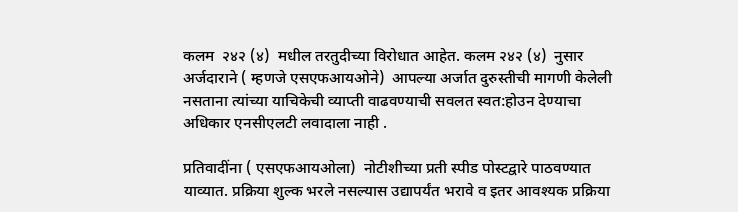कलम  २४२ (४)  मधील तरतुदीच्या विरोधात आहेत. कलम २४२ (४)  नुसार अर्जदाराने ( म्हणजे एसएफआयओने)  आपल्या अर्जात दुरुस्तीची मागणी केलेली नसताना त्यांच्या याचिकेची व्याप्ती वाढवण्याची सवलत स्वत:होउन देण्याचा अधिकार एनसीएलटी लवादाला नाही .

प्रतिवादींना ( एसएफआयओला)  नोटीशीच्या प्रती स्पीड पोस्टद्वारे पाठवण्यात याव्यात. प्रक्रिया शुल्क भरले नसल्यास उद्यापर्यंत भरावे व इतर आवश्यक प्रक्रिया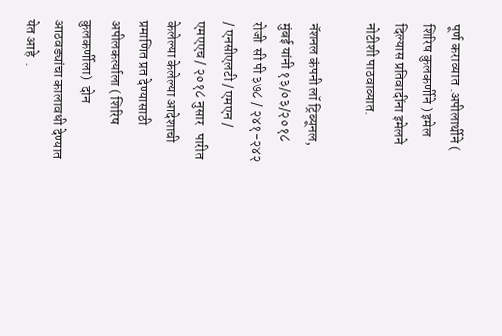पूर्ण कराव्यात .अपीलार्थीने ( शिरिष कुलकर्णीने ) इमेल दिल्यास प्रतिवादींना इमेलने नोटीशी पाठवाव्यात.

नॅशनल कंपनी लॉ ट्रिब्यूनल, मुंबई यांनी १३/०३/२०१८ रोजी  सी पी ३७८ / २४१-२४२ / एनसीएलटी / एमएन / एमएएच / २०१८ नुसार   पारीत केलेल्या केलेल्या आदेशाची प्रमाणित प्रत देण्यासाठी अपीलकर्त्याला ( शिरिष कुलकर्णीला)  दोन आठवड्यांचा कालावधी देण्यात येत आहे  .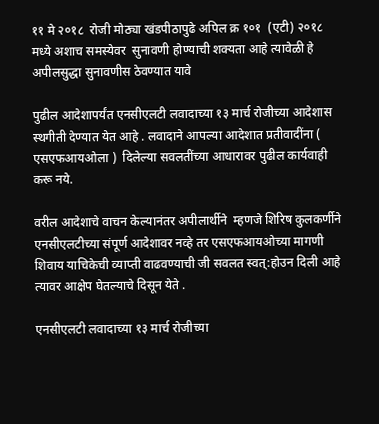११ मे २०१८  रोजी मोठ्या खंडपीठापुढे अपिल क्र १०१  (एटी) २०१८   मध्ये अशाच समस्येवर  सुनावणी होण्याची शक्यता आहे त्यावेळी हे अपीलसुद्धा सुनावणीस ठेवण्यात यावे

पुढील आदेशापर्यंत एनसीएलटी लवादाच्या १३ मार्च रोजीच्या आदेशास स्थगीती देण्यात येत आहे . लवादाने आपल्या आदेशात प्रतीवादींना ( एसएफआयओला )  दिलेल्या सवलतींच्या आधारावर पुढील कार्यवाही करू नये.

वरील आदेशाचे वाचन केल्यानंतर अपीलार्थीने  म्हणजे शिरिष कुलकर्णीने एनसीएलटीच्या संपूर्ण आदेशावर नव्हे तर एसएफआयओच्या मागणी शिवाय याचिकेची व्याप्ती वाढवण्याची जी सवलत स्वत्:होउन दिली आहे त्यावर आक्षेप घेतल्याचे दिसून येते .

एनसीएलटी लवादाच्या १३ मार्च रोजीच्या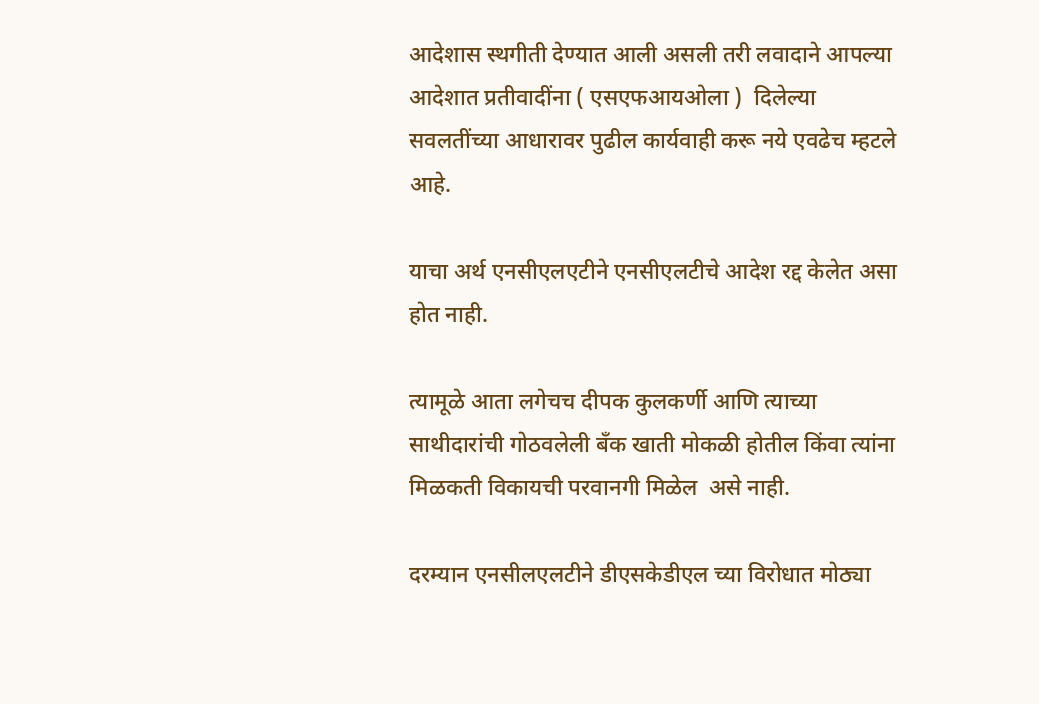आदेशास स्थगीती देण्यात आली असली तरी लवादाने आपल्या आदेशात प्रतीवादींना ( एसएफआयओला )  दिलेल्या सवलतींच्या आधारावर पुढील कार्यवाही करू नये एवढेच म्हटले आहे.

याचा अर्थ एनसीएलएटीने एनसीएलटीचे आदेश रद्द केलेत असा होत नाही.

त्यामूळे आता लगेचच दीपक कुलकर्णी आणि त्याच्या साथीदारांची गोठवलेली बँक खाती मोकळी होतील किंवा त्यांना मिळकती विकायची परवानगी मिळेल  असे नाही.

दरम्यान एनसीलएलटीने डीएसकेडीएल च्या विरोधात मोठ्या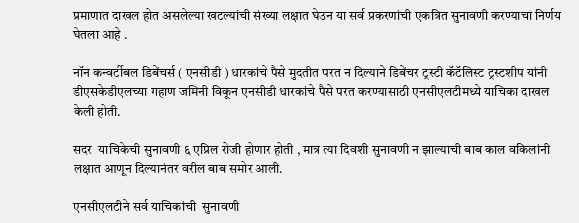प्रमाणात दाखल होत असलेल्या खटल्यांची संख्या लक्षात घेउन या सर्व प्रकरणांची एकत्रित सुनावणी करण्याचा निर्णय घेतला आहे .

नॉन कन्वर्टीबल डिबेंचर्स ( एनसीडी ) धारकांचे पैसे मुदतीत परत न दिल्याने डिबेंचर ट्रस्टी कॅटॅलिस्ट ट्रस्टशीप यांनी डीएसकेडीएलच्या गहाण जमिनी विकून एनसीडी धारकांचे पैसे परत करण्यासाठी एनसीएलटीमध्ये याचिका दाखल केली होती.

सदर  याचिकेची सुनावणी ६ एप्रिल रोजी होणार होती , मात्र त्या दिवशी सुनावणी न झाल्याची बाब काल वकिलांनी लक्षात आणून दिल्यानंतर वरील बाब समोर आली.

एनसीएलटीने सर्व याचिकांची  सुनावणी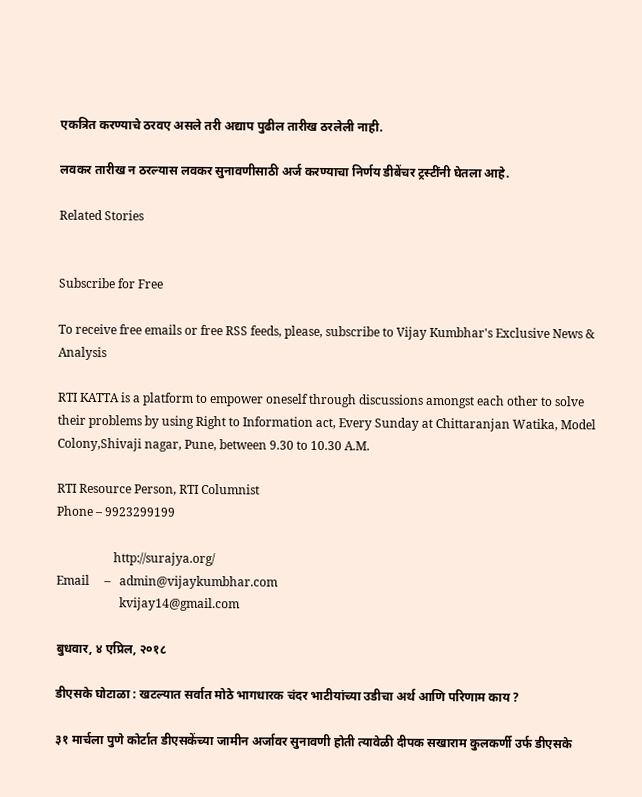एकत्रित करण्याचे ठरवए असले तरी अद्याप पुढील तारीख ठरलेली नाही.

लवकर तारीख न ठरल्यास लवकर सुनावणीसाठी अर्ज करण्याचा निर्णय डीबेंचर ट्रस्टींनी घेतला आहे.

Related Stories


Subscribe for Free

To receive free emails or free RSS feeds, please, subscribe to Vijay Kumbhar's Exclusive News & Analysis

RTI KATTA is a platform to empower oneself through discussions amongst each other to solve their problems by using Right to Information act, Every Sunday at Chittaranjan Watika, Model Colony,Shivaji nagar, Pune, between 9.30 to 10.30 A.M.

RTI Resource Person, RTI Columnist
Phone – 9923299199

                   http://surajya.org/
Email     –   admin@vijaykumbhar.com
                     kvijay14@gmail.com

बुधवार, ४ एप्रिल, २०१८

डीएसके घोटाळा : खटल्यात सर्वात मोठे भागधारक चंदर भाटीयांच्या उडीचा अर्थ आणि परिणाम काय ?

३१ मार्चला पुणे कोर्टात डीएसकेंच्या जामीन अर्जावर सुनावणी होती त्यावेळी दीपक सखाराम कुलकर्णी उर्फ डीएसके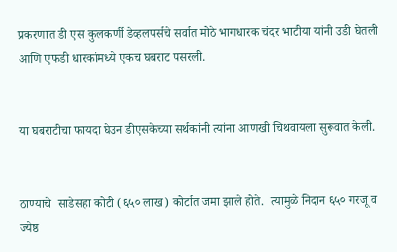प्रकरणात डी एस कुलकर्णी डेव्हलपर्सचे सर्वात मोठे भागधारक चंदर भाटीया यांनी उडी घेतली आणि एफडी धारकांमध्ये एकच घबराट पसरली.


या घबराटीचा फायदा घेउन डीएसकेच्या सर्थकांनी त्यांना आणखी चिथवायला सुरूवात केली.


ठाण्याचे  साडेसहा कोटी (६५० लाख) कोर्टात जमा झाले होते.  त्यामुळे निदान ६५० गरजू व ज्येष्ठ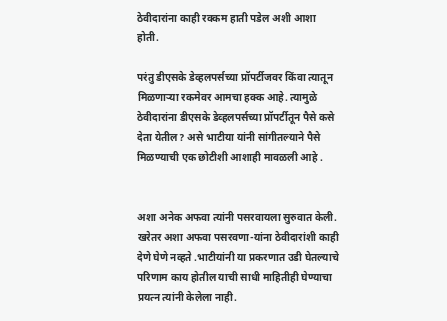ठेवीदारांना काही रक्कम हाती पडेल अशी आशा होती.

परंतु डीएसके डेव्हलपर्सच्या प्रॉपर्टीजवर किंवा त्यातून मिळणार्‍या रकमेवर आमचा हक्क आहे. त्यामुळे ठेवीदारांना डीएसके डेव्हलपर्सच्या प्रॉपर्टीतून पैसे कसे देता येतील? असे भाटीया यांनी सांगीतल्याने पैसे मिळण्याची एक छोटीशी आशाही मावळली आहे .


अशा अनेक अफवा त्यांनी पसरवायला सुरुवात केली. खरेतर अशा अफवा पसरवणा-यांना ठेवीदारांशी काही देणे घेणे नव्हते .भाटीयांनी या प्रकरणात उडी घेतल्याचे परिणाम काय होतील याची साधी माहितीही घेण्याचा प्रयत्न त्यांनी केलेला नाही.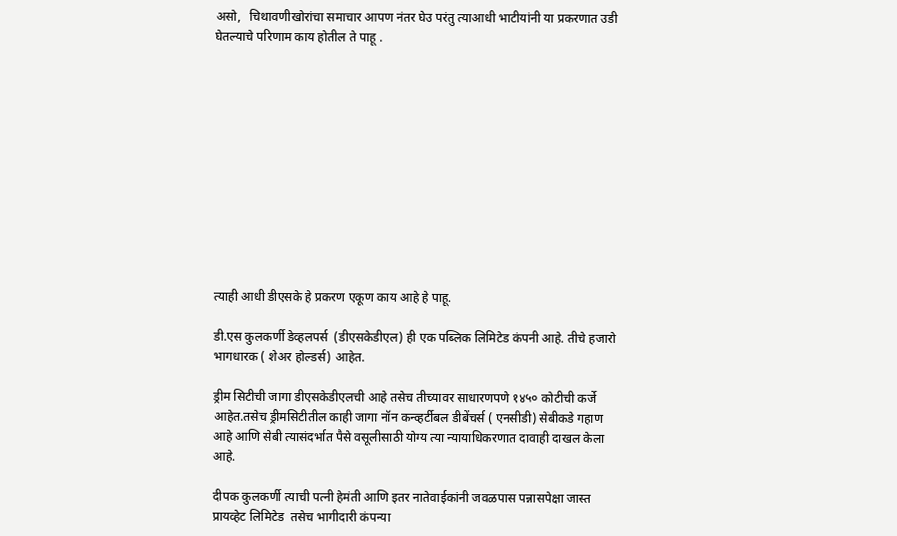असो,   चिथावणीखोरांचा समाचार आपण नंतर घेउ परंतु त्याआधी भाटीयांनी या प्रकरणात उडी घेतल्याचे परिणाम काय होतील ते पाहू .












त्याही आधी डीएसके हे प्रकरण एकूण काय आहे हे पाहू.

डी.एस कुलकर्णी डेव्हलपर्स  (डीएसकेडीएल) ही एक पब्लिक लिमिटेड कंपनी आहे. तीचे हजारो भागधारक ( शेअर होल्डर्स) आहेत.

ड्रीम सिटीची जागा डीएसकेडीएलची आहे तसेच तीच्यावर साधारणपणे १४५० कोटीची कर्जे आहेत.तसेच ड्रीमसिटीतील काही जागा नॉन कन्व्हर्टीबल डीबेंचर्स ( एनसीडी) सेबीकडे गहाण आहे आणि सेबी त्यासंदर्भात पैसे वसूलीसाठी योग्य त्या न्यायाधिकरणात दावाही दाखल केला आहे.

दीपक कुलकर्णी त्याची पत्नी हेमंती आणि इतर नातेवाईकांनी जवळपास पन्नासपेक्षा जास्त प्रायव्हेट लिमिटेड  तसेच भागीदारी कंपन्या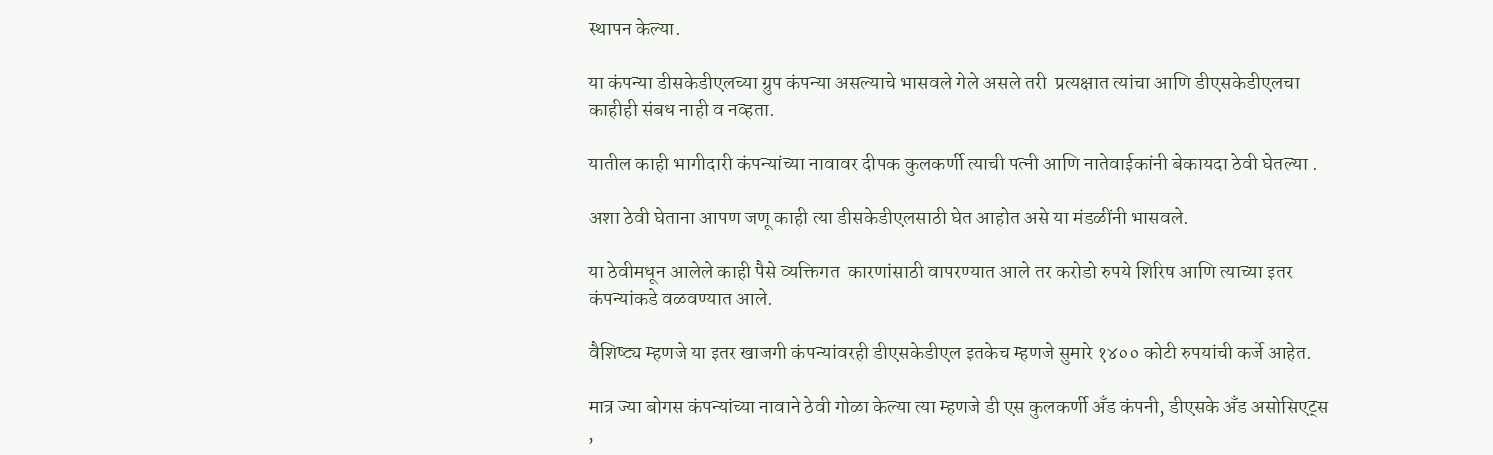स्थापन केल्या.

या कंपन्या डीसकेडीएलच्या ग्रुप कंपन्या असल्याचे भासवले गेले असले तरी  प्रत्यक्षात त्यांचा आणि डीएसकेडीएलचा काहीही संबध नाही व नव्हता.

यातील काही भागीदारी कंपन्यांच्या नावावर दीपक कुलकर्णी त्याची पत्नी आणि नातेवाईकांनी बेकायदा ठेवी घेतल्या .

अशा ठेवी घेताना आपण जणू काही त्या डीसकेडीएलसाठी घेत आहोत असे या मंडळींनी भासवले.

या ठेवीमधून आलेले काही पैसे व्यक्तिगत  कारणांसाठी वापरण्यात आले तर करोडो रुपये शिरिष आणि त्याच्या इतर कंपन्यांकडे वळवण्यात आले.

वैशिष्ट्य म्हणजे या इतर खाजगी कंपन्यांवरही डीएसकेडीएल इतकेच म्हणजे सुमारे १४०० कोटी रुपयांची कर्जे आहेत.

मात्र ज्या बोगस कंपन्यांच्या नावाने ठेवी गोळा केल्या त्या म्हणजे डी एस कुलकर्णी अँड कंपनी, डीएसके अँड असोसिएट्स ,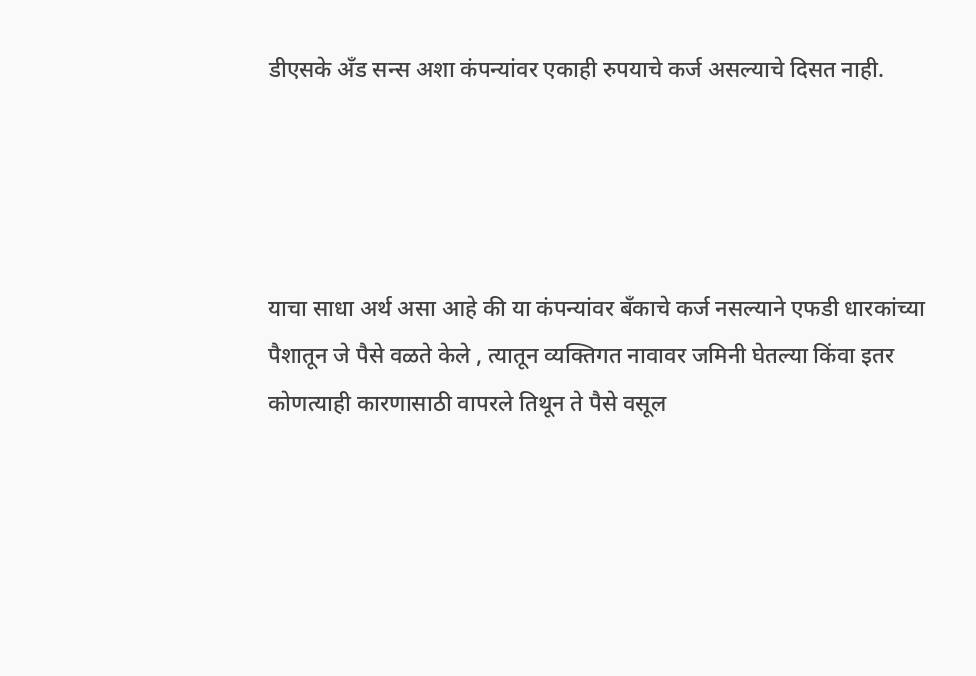डीएसके अँड सन्स अशा कंपन्यांवर एकाही रुपयाचे कर्ज असल्याचे दिसत नाही.




याचा साधा अर्थ असा आहे की या कंपन्यांवर बँकाचे कर्ज नसल्याने एफडी धारकांच्या पैशातून जे पैसे वळते केले , त्यातून व्यक्तिगत नावावर जमिनी घेतल्या किंवा इतर कोणत्याही कारणासाठी वापरले तिथून ते पैसे वसूल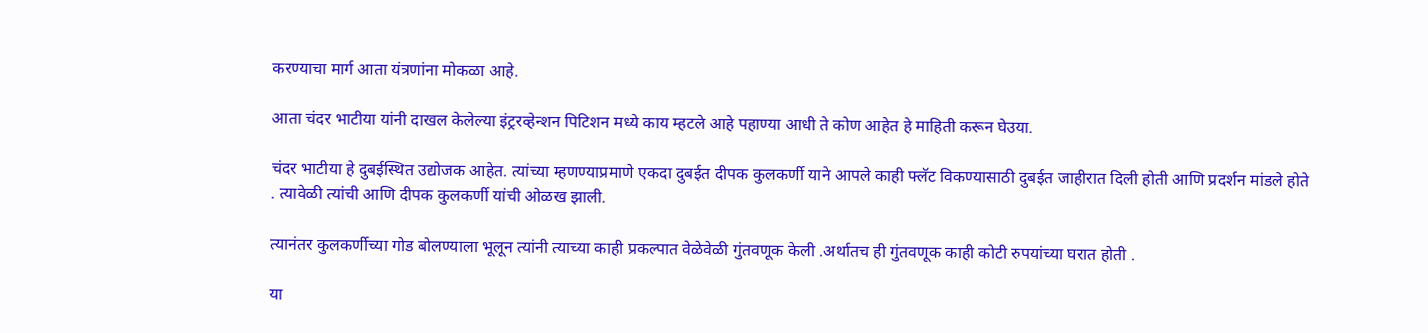करण्याचा मार्ग आता यंत्रणांना मोकळा आहे.

आता चंदर भाटीया यांनी दाखल केलेल्या इंट्ररव्हेन्शन पिटिशन मध्ये काय म्हटले आहे पहाण्या आधी ते कोण आहेत हे माहिती करून घेउया.

चंदर भाटीया हे दुबईस्थित उद्योजक आहेत. त्यांच्या म्हणण्याप्रमाणे एकदा दुबईत दीपक कुलकर्णी याने आपले काही फ्लॅट विकण्यासाठी दुबईत जाहीरात दिली होती आणि प्रदर्शन मांडले होते . त्यावेळी त्यांची आणि दीपक कुलकर्णी यांची ओळख झाली.

त्यानंतर कुलकर्णीच्या गोड बोलण्याला भूलून त्यांनी त्याच्या काही प्रकल्पात वेळेवेळी गुंतवणूक केली .अर्थातच ही गुंतवणूक काही कोटी रुपयांच्या घरात होती .

या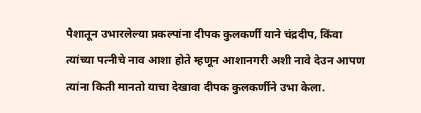पैशातून उभारलेल्या प्रकल्पांना दीपक कुलकर्णी याने चंद्रदीप, किंवा त्यांच्या पत्नीचे नाव आशा होते म्हणून आशानगरी अशी नावे देउन आपण त्यांना किती मानतो याचा देखावा दीपक कुलकर्णीने उभा केला.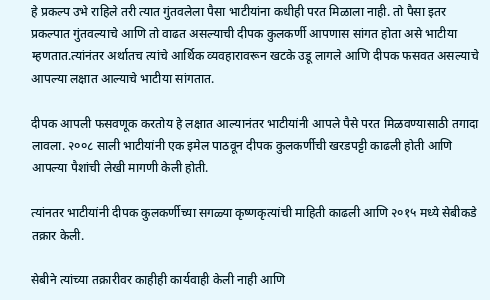हे प्रकल्प उभे राहिले तरी त्यात गुंतवलेला पैसा भाटीयांना कधीही परत मिळाला नाही. तो पैसा इतर प्रकल्पात गुंतवल्याचे आणि तो वाढत असल्याची दीपक कुलकर्णी आपणास सांगत होता असे भाटीया म्हणतात.त्यांनंतर अर्थातच त्यांचे आर्थिक व्यवहारावरून खटके उडू लागले आणि दीपक फसवत असल्याचे आपल्या लक्षात आल्याचे भाटीया सांगतात.

दीपक आपली फसवणूक करतोय हे लक्षात आल्यानंतर भाटीयांनी आपले पैसे परत मिळवण्यासाठी तगादा लावला. २००८ साली भाटीयांनी एक इमेल पाठवून दीपक कुलकर्णीची खरडपट्टी काढली होती आणि आपल्या पैशांची लेखी मागणी केली होती.

त्यांनतर भाटीयांनी दीपक कुलकर्णीच्या सगळ्या कृष्णकृत्यांची माहिती काढली आणि २०१५ मध्ये सेबीकडे तक्रार केली.

सेबीने त्यांच्या तक्रारीवर काहीही कार्यवाही केली नाही आणि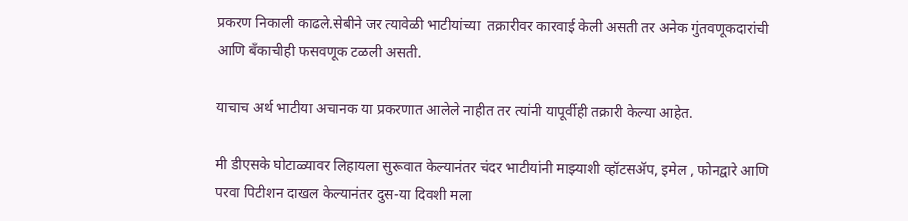प्रकरण निकाली काढले.सेबीने जर त्यावेळी भाटीयांच्या  तक्रारीवर कारवाई केली असती तर अनेक गुंतवणूकदारांची आणि बँकाचीही फसवणूक टळली असती.

याचाच अर्थ भाटीया अचानक या प्रकरणात आलेले नाहीत तर त्यांनी यापूर्वीही तक्रारी केल्या आहेत.

मी डीएसके घोटाळ्यावर लिहायला सुरूवात केल्यानंतर चंदर भाटीयांनी माझ्याशी व्हॉटसॲप, इमेल , फोनद्वारे आणि परवा पिटीशन दाखल केल्यानंतर दुस-या दिवशी मला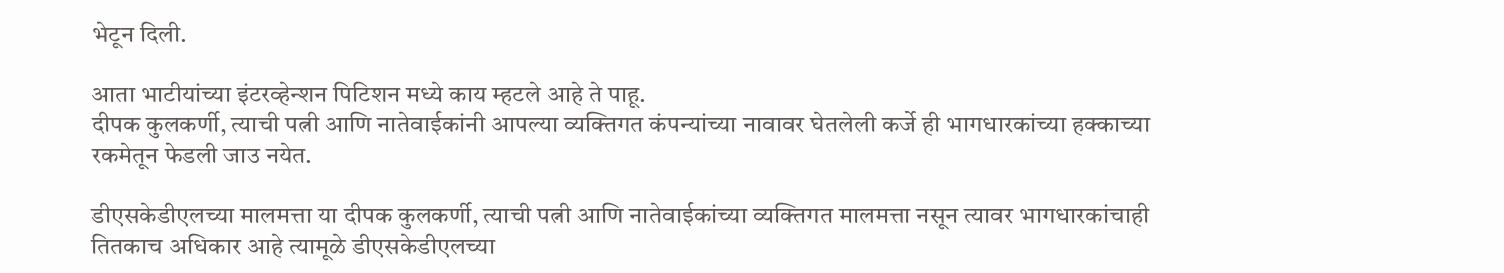भेटून दिली.

आता भाटीयांच्या इंटरव्हेन्शन पिटिशन मध्ये काय म्हटले आहे ते पाहू.
दीपक कुलकर्णी, त्याची पत्नी आणि नातेवाईकांनी आपल्या व्यक्तिगत कंपन्यांच्या नावावर घेतलेली कर्जे ही भागधारकांच्या हक्काच्या रकमेतून फेडली जाउ नयेत.

डीएसकेडीएलच्या मालमत्ता या दीपक कुलकर्णी, त्याची पत्नी आणि नातेवाईकांच्या व्यक्तिगत मालमत्ता नसून त्यावर भागधारकांचाही तितकाच अधिकार आहे त्यामूळे डीएसकेडीएलच्या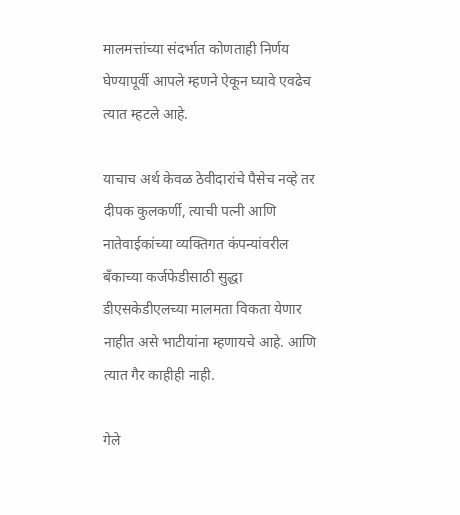मालमत्तांच्या संदर्भात कोणताही निर्णय घेण्यापूर्वी आपले म्हणने ऐकून घ्यावे एवढेच त्यात म्हटले आहे.

याचाच अर्थ केवळ ठेवीदारांचे पैसेच नव्हे तर दीपक कुलकर्णी, त्याची पत्नी आणि नातेवाईकांच्या व्यक्तिगत कंपन्यांवरील बँकाच्या कर्जफेडीसाठी सुद्धा डीएसकेडीएलच्या मालमता विकता येणार नाहीत असे भाटीयांना म्हणायचे आहे. आणि त्यात गैर काहीही नाही.

गेले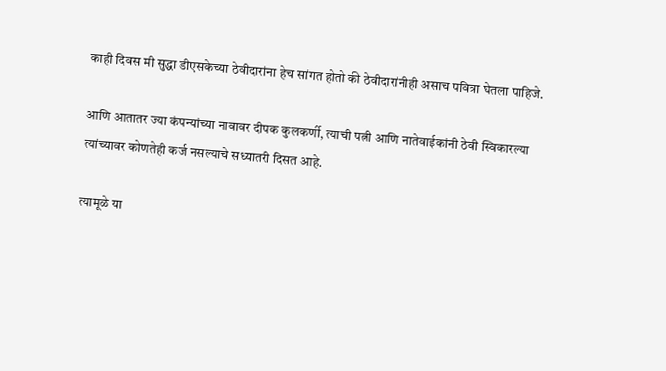काही दिवस मी सुद्धा डीएसकेच्या ठेवीदारांना हेच सांगत होतो की ठेवीदारांनीही असाच पवित्रा घेतला पाहिजे.

आणि आतातर ज्या कंपन्यांच्या नावावर दीपक कुलकर्णी, त्याची पत्नी आणि नातेवाईकांनी ठेवी स्विकारल्या त्यांच्यावर कोणतेही कर्ज नसल्याचे सध्यातरी दिसत आहे.

त्यामूळे या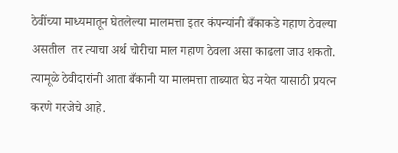ठेवींच्या माध्यमातून घेतलेल्या मालमत्ता इतर कंपन्यांनी बँकाकडे गहाण ठेवल्या असतील  तर त्याचा अर्थ चोरीचा माल गहाण ठेवला असा काढला जाउ शकतो. त्यामूळे ठेवीदारांनी आता बँकानी या मालमत्ता ताब्यात घेउ नयेत यासाठी प्रयत्न करणे गरजेचे आहे.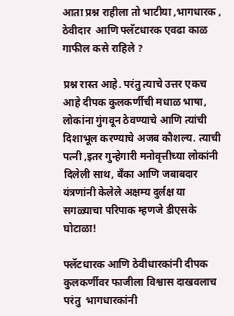आता प्रश्न राहीला तो भाटीया ,भागधारक , ठेवीदार  आणि फ्लॅटधारक एवढा काळ गाफील कसे राहिले ?

प्रश्न रास्त आहे. परंतु त्याचे उत्तर एकच आहे दीपक कुलकर्णीची मधाळ भाषा, लोकांना गुंगवून ठेवण्याचे आणि त्यांची दिशाभूल करण्याचे अजब कौशल्य. त्याची पत्नी ,इतर गुन्हेगारी मनोवृत्तीच्या लोकांनी दिलेली साथ, बँका आणि जबाबदार यंत्रणांनी केलेले अक्षम्य दुर्लक्ष या सगळ्याचा परिपाक म्हणजे डीएसके घोटाळा!

फ्लॅटधारक आणि ठेवीधारकांनी दीपक कुलकर्णीवर फाजीला विश्वास दाखवलाच परंतु  भागधारकांनी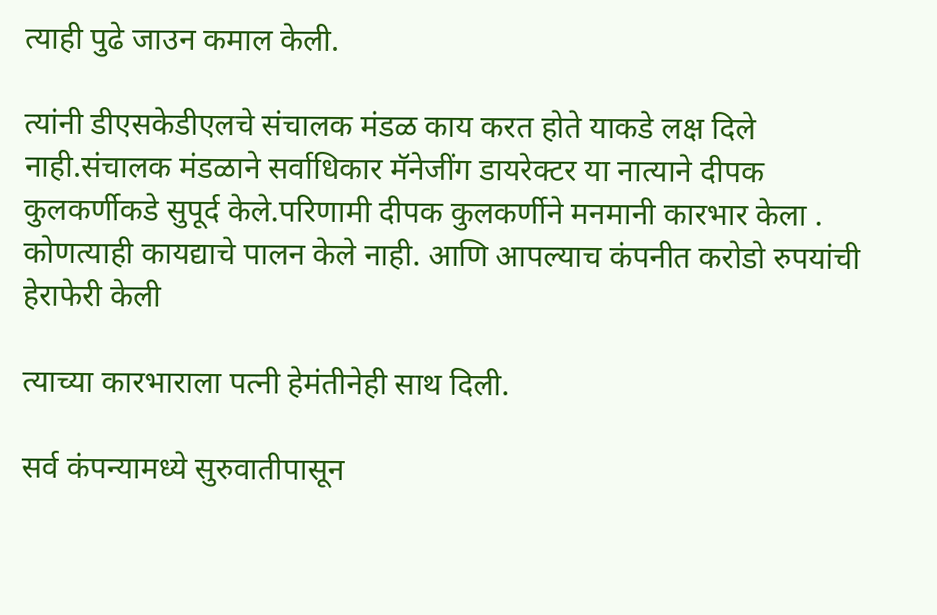त्याही पुढे जाउन कमाल केली.

त्यांनी डीएसकेडीएलचे संचालक मंडळ काय करत होते याकडे लक्ष दिले नाही.संचालक मंडळाने सर्वाधिकार मॅनेजींग डायरेक्टर या नात्याने दीपक कुलकर्णीकडे सुपूर्द केले.परिणामी दीपक कुलकर्णीने मनमानी कारभार केला . कोणत्याही कायद्याचे पालन केले नाही. आणि आपल्याच कंपनीत करोडो रुपयांची हेराफेरी केली

त्याच्या कारभाराला पत्नी हेमंतीनेही साथ दिली.

सर्व कंपन्यामध्ये सुरुवातीपासून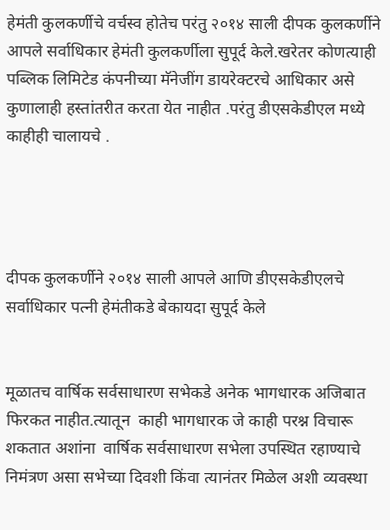हेमंती कुलकर्णीचे वर्चस्व होतेच परंतु २०१४ साली दीपक कुलकर्णीने आपले सर्वाधिकार हेमंती कुलकर्णीला सुपूर्द केले.खरेतर कोणत्याही पब्लिक लिमिटेड कंपनीच्या मॅनेजींग डायरेक्टरचे आधिकार असे कुणालाही हस्तांतरीत करता येत नाहीत .परंतु डीएसकेडीएल मध्ये काहीही चालायचे .




दीपक कुलकर्णीने २०१४ साली आपले आणि डीएसकेडीएलचे सर्वाधिकार पत्नी हेमंतीकडे बेकायदा सुपूर्द केले


मूळातच वार्षिक सर्वसाधारण सभेकडे अनेक भागधारक अजिबात फिरकत नाहीत.त्यातून  काही भागधारक जे काही परश्न विचारू शकतात अशांना  वार्षिक सर्वसाधारण सभेला उपस्थित रहाण्याचे निमंत्रण असा सभेच्या दिवशी किंवा त्यानंतर मिळेल अशी व्यवस्था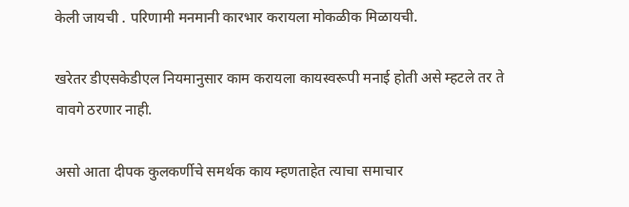केली जायची . परिणामी मनमानी कारभार करायला मोकळीक मिळायची.

खरेतर डीएसकेडीएल नियमानुसार काम करायला कायस्वरूपी मनाई होती असे म्हटले तर ते वावगे ठरणार नाही.

असो आता दीपक कुलकर्णीचे समर्थक काय म्हणताहेत त्याचा समाचार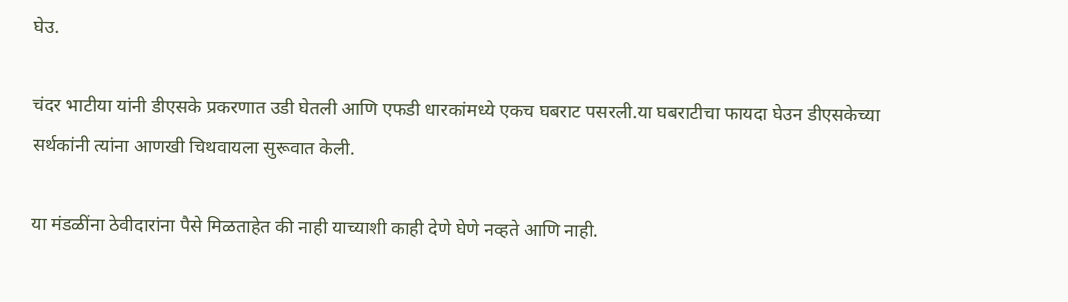घेउ.

चंदर भाटीया यांनी डीएसके प्रकरणात उडी घेतली आणि एफडी धारकांमध्ये एकच घबराट पसरली.या घबराटीचा फायदा घेउन डीएसकेच्या सर्थकांनी त्यांना आणखी चिथवायला सुरूवात केली.

या मंडळींना ठेवीदारांना पैसे मिळताहेत की नाही याच्याशी काही देणे घेणे नव्हते आणि नाही.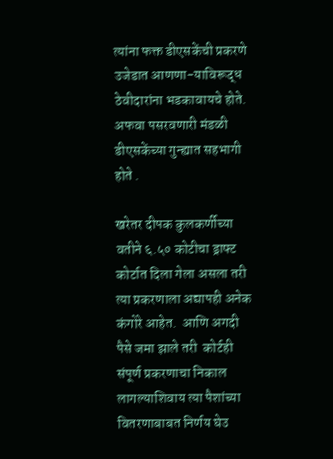त्यांना फक्त डीएसकेंची प्रकरणे उजेडात आणणा-याविरूद्ध ठेवीदारांना भडकावायचे होते. अफवा पसरवणारी मंडळी डीएसकेंच्या गुन्ह्यात सहभागी होते .

खरेतर दीपक कुलकर्णीच्या वतीने ६.५० कोटीचा ड्राफ्ट कोर्टात दिला गेला असला तरी त्या प्रकरणाला अद्यापही अनेक कंगोरे आहेत.  आणि अगदी पैसे जमा झाले तरी  कोर्टही संपूर्ण प्रकरणाचा निकाल लागल्याशिवाय त्या पैशांच्या वितरणाबाबत निर्णय घेउ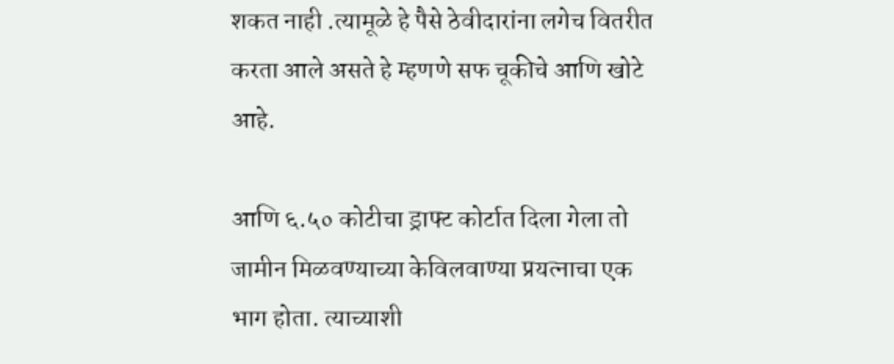शकत नाही .त्यामूळे हे पैसे ठेवीदारांना लगेच वितरीत करता आले असते हे म्हणणे सफ चूकीचे आणि खोटे आहे.

आणि ६.५० कोटीचा ड्राफ्ट कोर्टात दिला गेला तो जामीन मिळवण्याच्या केविलवाण्या प्रयत्नाचा एक भाग होता. त्याच्याशी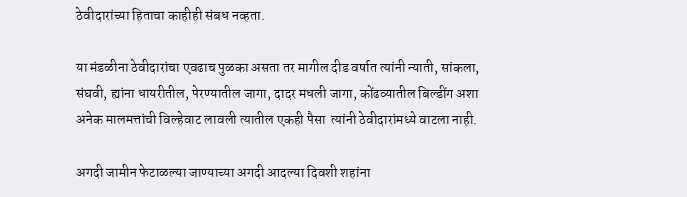ठेवीदारांच्या हिताचा काहीही संबध नव्हता.

या मंडळीना ठेवीदारांचा एवढाच पुळका असता तर मागील दीड वर्षात त्यांनी न्याती, सांकला, संघवी, ह्यांना धायरीतील, पेरण्यातील जागा, दादर मधली जागा, कोंढव्यातील बिल्डींग अशा अनेक मालमत्तांची विल्हेवाट लावली त्यातील एकही पैसा  त्यांनी ठेवीदारांमध्ये वाटला नाही.

अगदी जामीन फेटाळल्या जाण्याच्या अगदी आदल्या दिवशी शहांना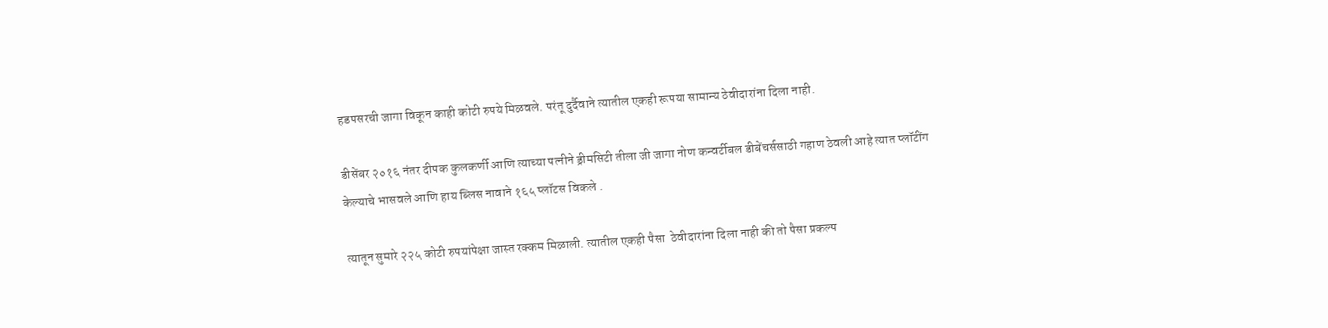हडपसरची जागा विकून काही कोटी रुपये मिळवले. परंतू दुर्दैवाने त्यातील एकही रूपया सामान्य ठेवीदारांना दिला नाही.

डीसेंबर २०१६ नंतर दीपक कुलकर्णी आणि त्याच्या पत्नीने ड्रीमसिटी तीला जी जागा नोण कन्वर्टीबल डीबेंचर्ससाठी गहाण ठेवली आहे त्यात प्लॉटींग केल्याचे भासवले आणि हाय ब्लिस नावाने १६५ प्लॉटस विकले .

त्यातून सुमारे २२५ कोटी रुपयांपेक्षा जास्त रक्कम मिळाली. त्यातील एकही पैसा  ठेवीदारांना दिला नाही की तो पैसा प्रकल्प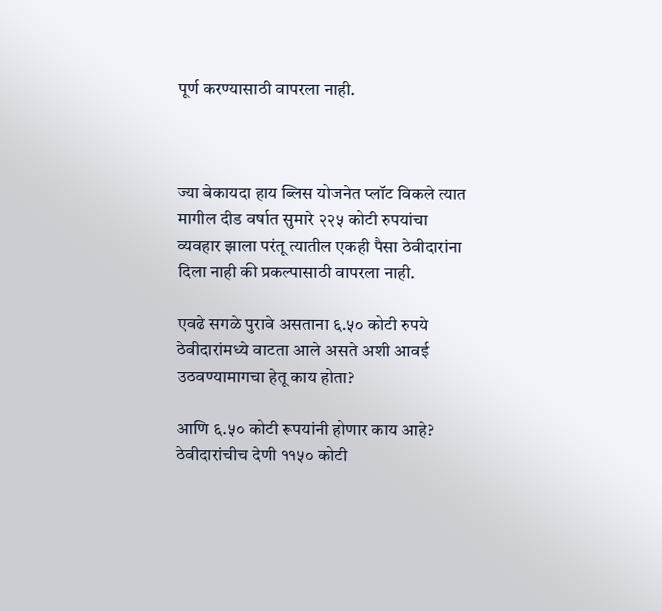पूर्ण करण्यासाठी वापरला नाही.



ज्या बेकायदा हाय ब्लिस योजनेत प्लॉट विकले त्यात मागील दीड वर्षात सुमारे २२५ कोटी रुपयांचा व्यवहार झाला परंतू त्यातील एकही पैसा ठेवीदारांना दिला नाही की प्रकल्पासाठी वापरला नाही.

एवढे सगळे पुरावे असताना ६.५० कोटी रुपये ठेवीदारांमध्ये वाटता आले असते अशी आवई उठवण्यामागचा हेतू काय होता?

आणि ६.५० कोटी रूपयांनी होणार काय आहे?  ठेवीदारांचीच देणी ११५० कोटी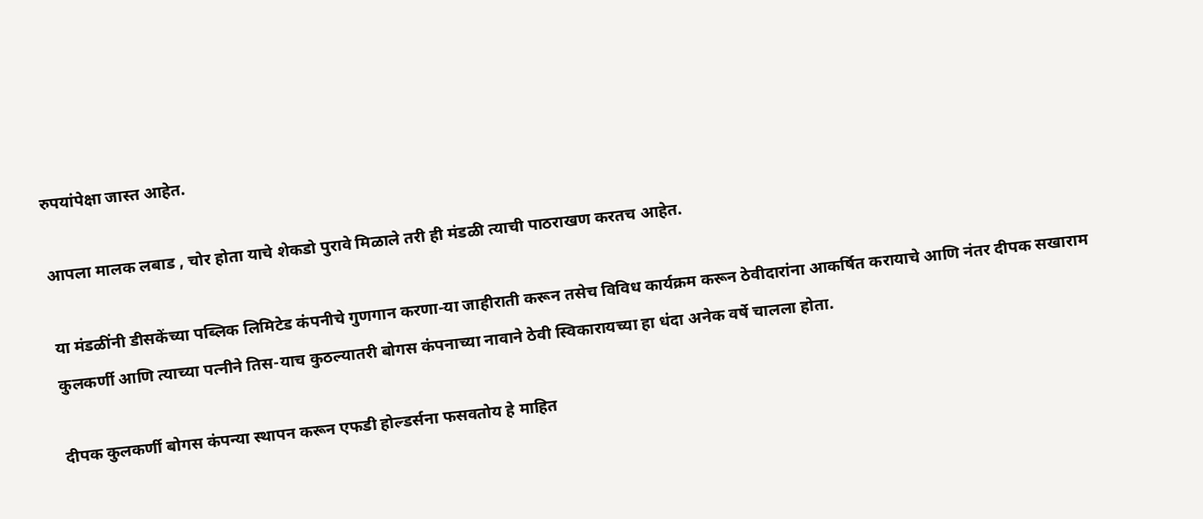रुपयांपेक्षा जास्त आहेत.

आपला मालक लबाड , चोर होता याचे शेकडो पुरावे मिळाले तरी ही मंडळी त्याची पाठराखण करतच आहेत.

या मंडळींनी डीसकेंच्या पब्लिक लिमिटेड कंपनीचे गुणगान करणा-या जाहीराती करून तसेच विविध कार्यक्रम करून ठेवीदारांना आकर्षित करायाचे आणि नंतर दीपक सखाराम कुलकर्णी आणि त्याच्या पत्नीने तिस-याच कुठल्यातरी बोगस कंपनाच्या नावाने ठेवी स्विकारायच्या हा धंदा अनेक वर्षे चालला होता.

दीपक कुलकर्णी बोगस कंपन्या स्थापन करून एफडी होल्डर्सना फसवतोय हे माहित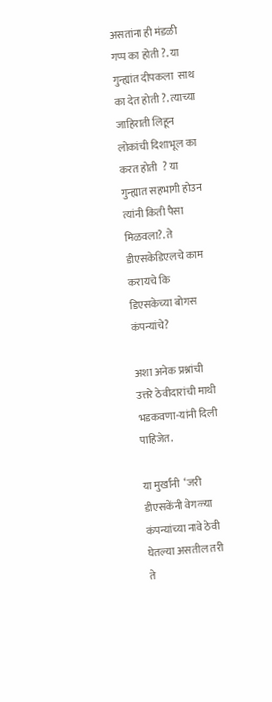असतांना ही मंडळी गप्प का होती ?. या गुन्ह्यांत दीपकला  साथ का देत होती ?. त्याच्या जाहिराती लिहून लोकांची दिशाभूल का करत होती  ? या गुन्ह्यात सहभागी होउन त्यांनी किती पैसा मिळवला?. ते डीएसकेडिएलचे काम करायचे कि डिएसकेच्या बोगस कंपन्यांचे?

अशा अनेक प्रश्नांची उत्तरे ठेवीदारांची माथी भडकवणा-यांनी दिली पाहिजेत.

या मुर्खांनी  ‘जरी डीएसकेंनी वेगळ्या कंपन्यांच्या नावे ठेवी घेतल्या असतील तरी ते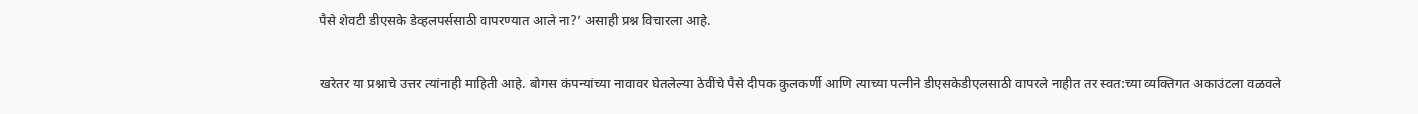पैसे शेवटी डीएसके डेव्हलपर्ससाठी वापरण्यात आले ना?’ असाही प्रश्न विचारला आहे.

खरेतर या प्रश्नाचे उत्तर त्यांनाही माहिती आहे. बोगस कंपन्यांच्या नावावर घेतलेल्या ठेवींचे पैसे दीपक कुलकर्णी आणि त्याच्या पत्नीने डीएसकेडीएलसाठी वापरले नाहीत तर स्वत:च्या व्यक्तिगत अकाउंटला वळवले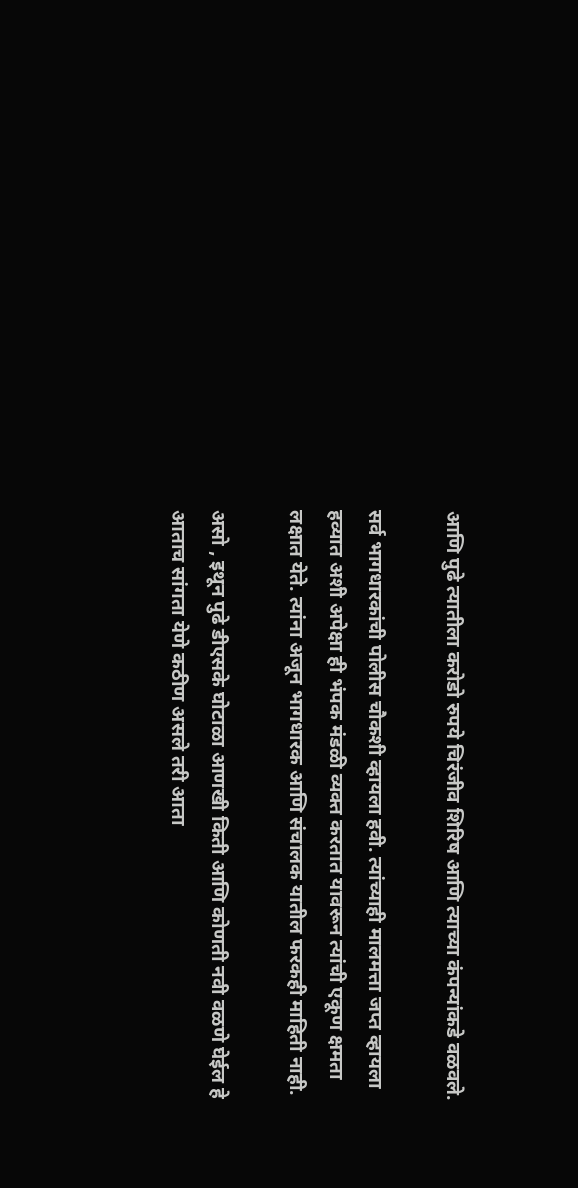आणि पुढे त्यातीला करोडो रुपये चिरंजीव शिरिष आणि त्याच्या कंपन्यांकडे वळवले.

सर्व भागधारकांची पोलीस चौकशी व्हायला हवी. त्यांच्याही मालमत्ता जप्त व्हायला हव्यात अशी अपेक्षा ही भंपक मंडळी व्यक्त करतात यावरून त्यांची एकूण क्षमता लक्षात येते. त्यांना अजून भागधारक आणि संचालक यातील फरकही माहिती नाही.

असो , इथून पुढे डीएसके घोटाळा आणखी किती आणि कोणती नवी वळणे घेईल हे आताच सांगता येणे कठीण असले तरी आता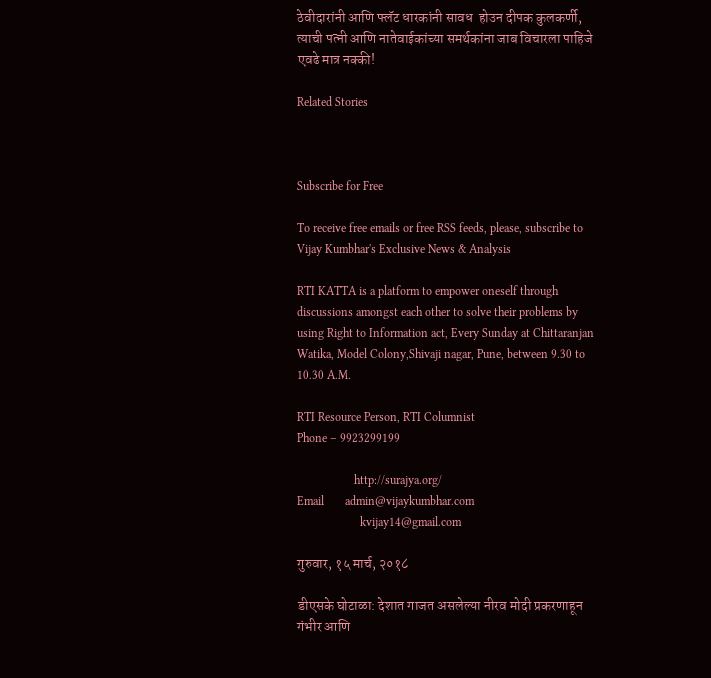ठेवीदारांनी आणि फ्लॅट धारकांनी सावध  होउन दीपक कुलकर्णी, त्याची पत्नी आणि नातेवाईकांच्या समर्थकांना जाब विचारला पाहिजे एवढे मात्र नक्की!

Related Stories



Subscribe for Free

To receive free emails or free RSS feeds, please, subscribe to Vijay Kumbhar's Exclusive News & Analysis

RTI KATTA is a platform to empower oneself through discussions amongst each other to solve their problems by using Right to Information act, Every Sunday at Chittaranjan Watika, Model Colony,Shivaji nagar, Pune, between 9.30 to 10.30 A.M.

RTI Resource Person, RTI Columnist
Phone – 9923299199

                   http://surajya.org/
Email       admin@vijaykumbhar.com
                     kvijay14@gmail.com

गुरुवार, १५ मार्च, २०१८

डीएसके घोटाळा: देशात गाजत असलेल्या नीरव मोदी प्रकरणाहून गंभीर आणि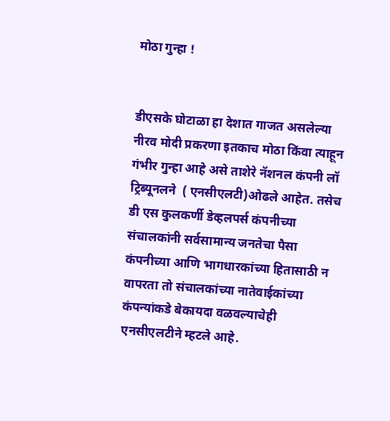मोठा गुन्हा !


डीएसके घोटाळा हा देशात गाजत असलेल्या नीरव मोदी प्रकरणा इतकाच मोठा किंवा त्याहून गंभीर गुन्हा आहे असे ताशेरे नॅशनल कंपनी लॉ ट्रिब्यूनलने  ( एनसीएलटी)ओढले आहेत. तसेच डी एस कुलकर्णी डेव्हलपर्स कंपनीच्या संचालकांनी सर्वसामान्य जनतेचा पैसा कंपनीच्या आणि भागधारकांच्या हितासाठी न वापरता तो संचालकांच्या नातेवाईकांच्या कंपन्यांकडे बेकायदा वळवल्याचेही एनसीएलटीने म्हटले आहे.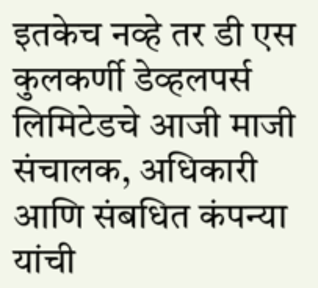इतकेच नव्हे तर डी एस कुलकर्णी डेव्हलपर्स लिमिटेडचे आजी माजी संचालक, अधिकारी  आणि संबधित कंपन्या यांची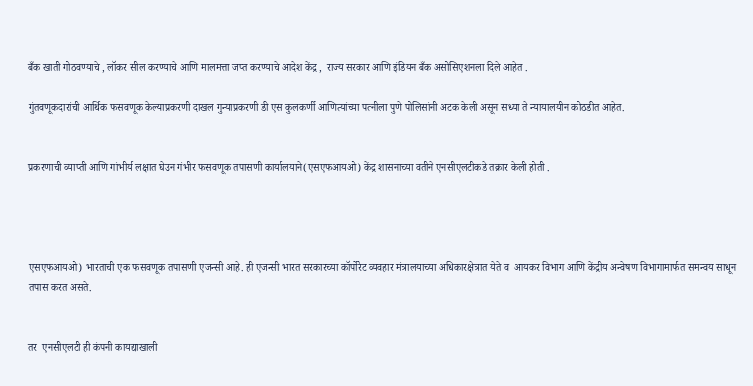बँक खाती गोठवण्याचे , लॉकर सील करण्याचे आणि मालमत्ता जप्त करण्याचे आदेश केंद्र ,  राज्य सरकार आणि इंडियन बँक असोसिएशनला दिले आहेत .

गुंतवणूकदारांची आर्थिक फसवणूक केल्याप्रकरणी दाखल गुन्याप्रकरणी डी एस कुलकर्णी आणित्यांच्या पत्नीला पुणे पोलिसांनी अटक केली असून सध्या ते न्यायालयीन कोठडीत आहेत.


प्रकरणाची व्याप्ती आणि गांभीर्य लक्षात घेउन गंभीर फसवणूक तपासणी कार्यालयाने(एसएफआयओ) केंद्र शासनाच्या वतीने एनसीएलटीकडे तक्रार केली होती .




एसएफआयओ) भारताची एक फसवणूक तपासणी एजन्सी आहे. ही एजन्सी भारत सरकारच्या कॉर्पोरेट व्यवहार मंत्रालयाच्या अधिकारक्षेत्रात येते व  आयकर विभाग आणि केंद्रीय अन्वेषण विभागामार्फत समन्वय साधून तपास करत असते.


तर  एनसीएलटी ही कंपनी कायद्याखाली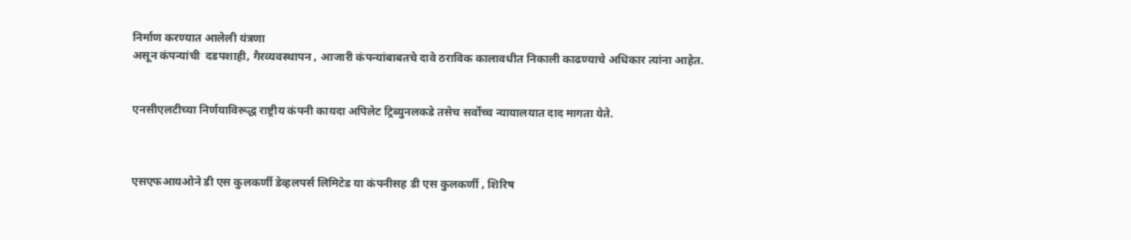निर्माण करण्यात आलेली यंत्रणा
असून कंपन्यांची  दडपशाही, गैरव्यवस्थापन , आजारी कंपन्यांबाबतचे दावे ठराविक कालावधीत निकाली काढण्याचे अधिकार त्यांना आहेत.


एनसीएलटीच्या निर्णयाविरूद्ध राष्ट्रीय कंपनी कायदा अपिलेट ट्रिब्युनलकडे तसेच सर्वोच्च न्यायालयात दाद मागता येते.



एसएफआयओने डी एस कुलकर्णी डेव्हलपर्स लिमिटेड या कंपनीसह डी एस कुलकर्णी , शिरिष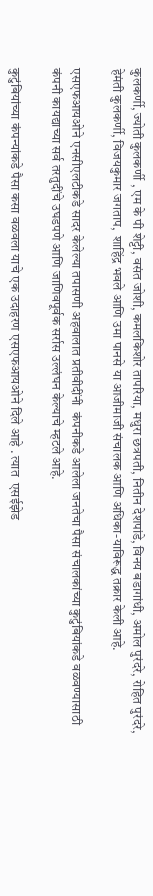कुलकर्णी, ज्योती कुलकर्णी , एम के पी शेट्टी, वसंत जोशी, कमलकिशोर तापरिया, मधुरा छत्रपती, नितीन देशपांडे, विनय बडागांधी, अमोल पुरंदरे, रोहित पुरंदरे, हेमंती कुलकर्णी, विजयकुमार जगताप,  शाहिंद्र भवले आणि उमा पानसे या आजीमाजी संचालक आणि अधिका-याविरूद्ध तक्रार केली आहे.

एसएफआयओने एनसीएलटीकडे सादर केलेल्या तपासणी अहवालात प्रतीवीदींनी  कंपनीकडे आलेला जनतेचा पैसा संचालकांच्या कुटुंबियांकडे वळवण्यासाठी कंपनी कायद्याच्या सर्व तरतुदींचे उघडपणे आणि जाणिवपूर्वक सर्रास उल्लंघन केल्याचे म्हटले आहे.

कुटुंबियांच्या कंपन्यांकडे पैसा कसा वळवला याचे एक उदाहरण एसएफआयओने दिले आहे . त्यात  एसईझेड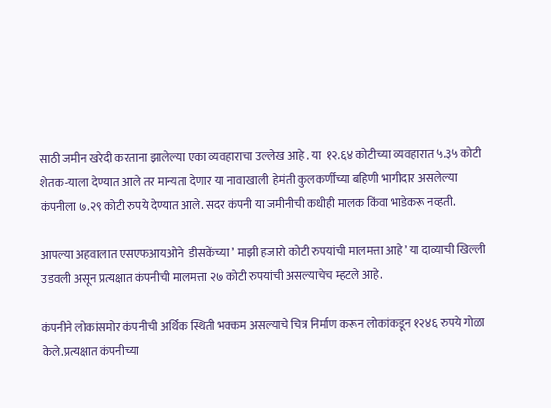साठी जमीन खरेदी करताना झालेल्या एका व्यवहाराचा उल्लेख आहे . या  १२.६४ कोटीच्या व्यवहारात ५.३५ कोटी शेतक-याला देण्यात आले तर मान्यता देणार या नावाखाली  हेमंती कुलकर्णींच्या बहिणी भागीदार असलेल्या कंपनीला ७.२९ कोटी रुपये देण्यात आले. सदर कंपनी या जमीनीची कधीही मालक किंवा भाडेकरू नव्हती.

आपल्या अहवालात एसएफआयओने  डीसकेंच्या ’ माझी हजारो कोटी रुपयांची मालमत्ता आहे’ या दाव्याची खिल्ली उडवली असून प्रत्यक्षात कंपनीची मालमत्ता २७ कोटी रुपयांची असल्याचेच म्हटले आहे.

कंपनीने लोकांसमोर कंपनीची अर्थिक स्थिती भक्कम असल्याचे चित्र निर्माण करून लोकांकडून १२४६ रुपये गोळा केले.प्रत्यक्षात कंपनीच्या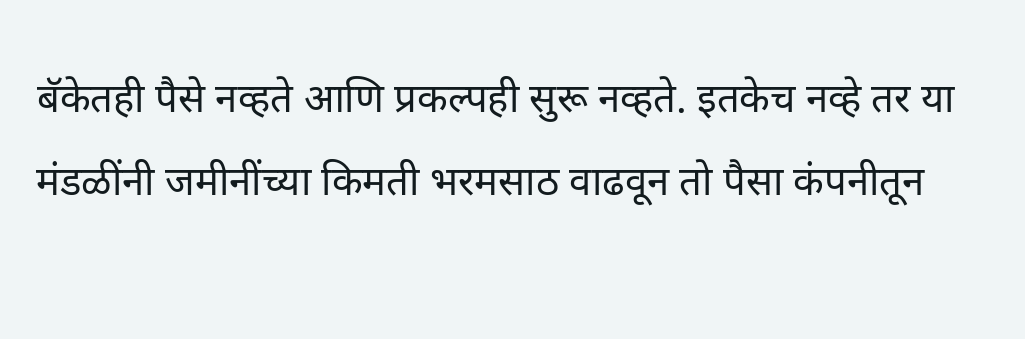बॅकेतही पैसे नव्हते आणि प्रकल्पही सुरू नव्हते. इतकेच नव्हे तर या मंडळींनी जमीनींच्या किमती भरमसाठ वाढवून तो पैसा कंपनीतून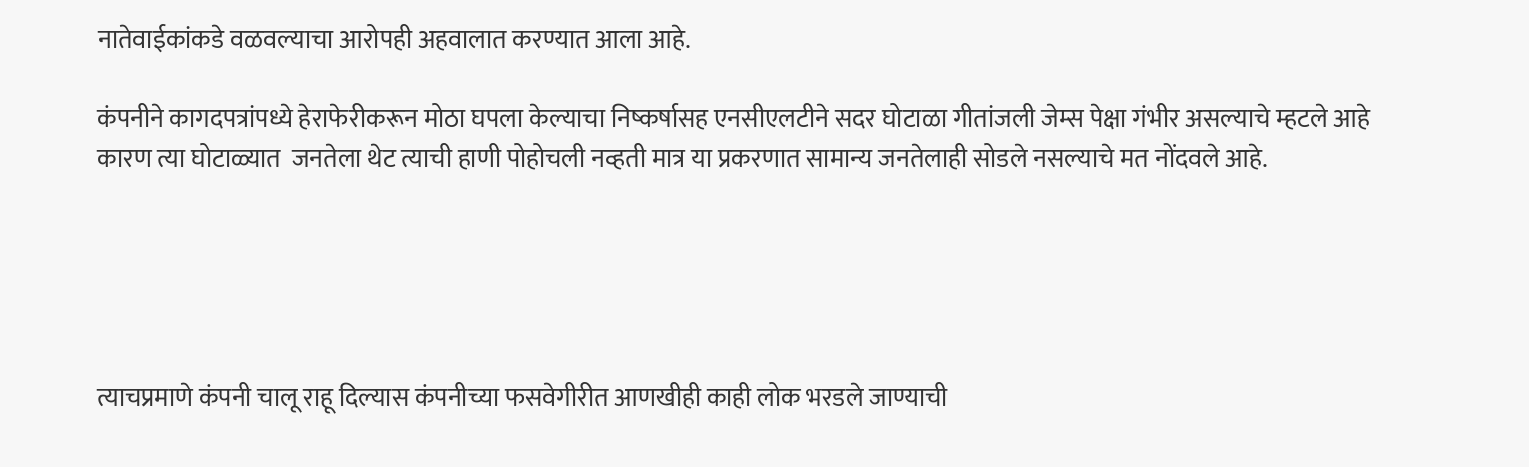नातेवाईकांकडे वळवल्याचा आरोपही अहवालात करण्यात आला आहे.

कंपनीने कागदपत्रांपध्ये हेराफेरीकरून मोठा घपला केल्याचा निष्कर्षासह एनसीएलटीने सदर घोटाळा गीतांजली जेम्स पेक्षा गंभीर असल्याचे म्हटले आहे कारण त्या घोटाळ्यात  जनतेला थेट त्याची हाणी पोहोचली नव्हती मात्र या प्रकरणात सामान्य जनतेलाही सोडले नसल्याचे मत नोंदवले आहे.





त्याचप्रमाणे कंपनी चालू राहू दिल्यास कंपनीच्या फसवेगीरीत आणखीही काही लोक भरडले जाण्याची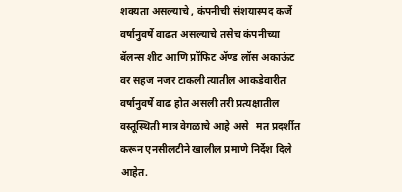शक्यता असल्याचे , कंपनीची संशयास्पद कर्जे वर्षानुवर्षे वाढत असल्याचे तसेच कंपनीच्या बॅलन्स शीट आणि प्रॉफिट ॲण्ड लॉस अकाऊंट वर सहज नजर टाकली त्यातील आकडेवारीत वर्षानुवर्षे वाढ होत असली तरी प्रत्यक्षातील वस्तूस्थिती मात्र वेगळाचे आहे असे   मत प्रदर्शीत करून एनसीलटीने खालील प्रमाणे निर्देश दिले आहेत.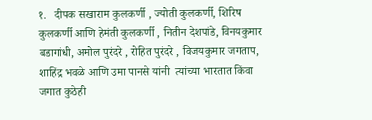१.   दीपक सखाराम कुलकर्णी , ज्योती कुलकर्णी, शिरिष कुलकर्णी आणि हेमंती कुलकर्णी , नितीन देशपांडे, विनयकुमार बडागांधी, अमोल पुरंदरे , रोहित पुरंदरे , विजयकुमार जगताप, शाहिंद्र भवळे आणि उमा पानसे यांनी  त्यांच्या भारतात किंवा जगात कुठेही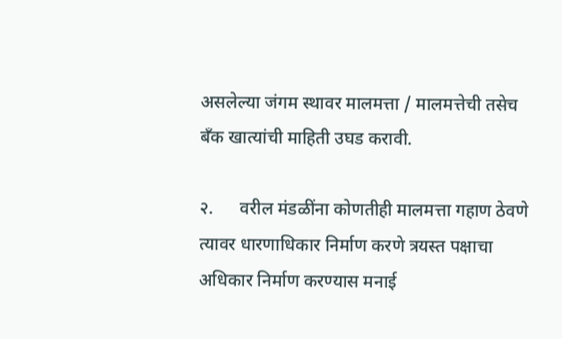असलेल्या जंगम स्थावर मालमत्ता / मालमत्तेची तसेच बँक खात्यांची माहिती उघड करावी.

२.      वरील मंडळींना कोणतीही मालमत्ता गहाण ठेवणे त्यावर धारणाधिकार निर्माण करणे त्रयस्त पक्षाचा अधिकार निर्माण करण्यास मनाई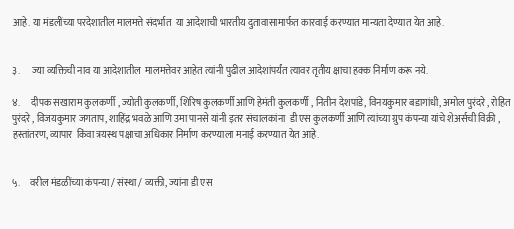आहे. या मंडलींच्या परदेशातील मालमत्ते संदर्भात  या आदेशाची भारतीय दुतावासामार्फत कारवाई करण्यात मान्यता देण्यात येत आहे.


३.      ज्या व्यक्तिची नाव या आदेशातील  मालमत्तेवर आहेत त्यांनी पुढील आदेशांपर्यंत त्यावर तृतीय क्षाचा हक्क निर्माण करू नये.

४.      दीपक सखाराम कुलकर्णी , ज्योती कुलकर्णी, शिरिष कुलकर्णी आणि हेमंती कुलकर्णी , नितीन देशपांडे, विनयकुमार बडागांधी, अमोल पुरंदरे , रोहित पुरंदरे , विजयकुमार जगताप, शाहिंद्र भवळे आणि उमा पानसे यांनी इतर संचालकांना  डी एस कुलकर्णी आणि त्यांच्या ग्रुप कंपन्या यांचे शेअर्सची विक्री , हस्तांतरण, व्यापार  किंवा त्रयस्थ पक्षाचा अधिकार निर्माण करण्याला मनाई करण्यात येत आहे.


५.     वरील मंडळींच्या कंपन्या / संस्था / व्यक्ती, ज्यांना डी एस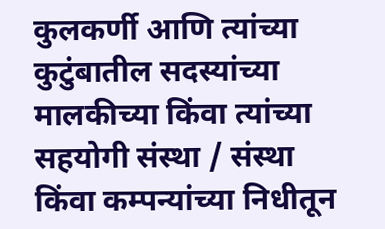कुलकर्णी आणि त्यांच्या कुटुंबातील सदस्यांच्या  मालकीच्या किंवा त्यांच्या सहयोगी संस्था / संस्था किंवा कम्पन्यांच्या निधीतून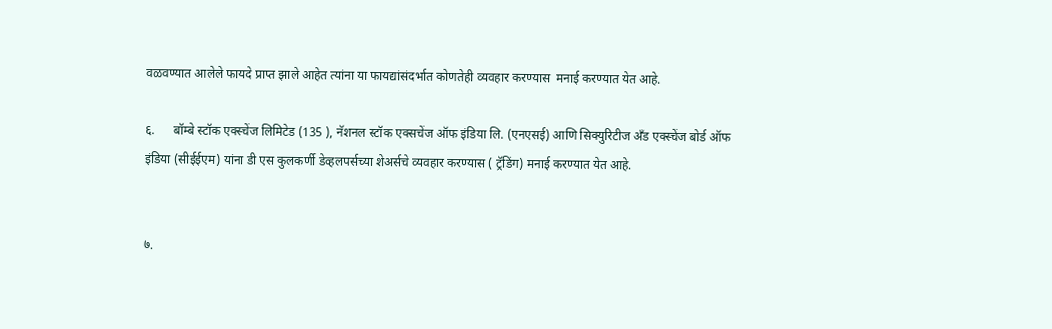वळवण्यात आलेले फायदे प्राप्त झाले आहेत त्यांना या फायद्यांसंदर्भात कोणतेही व्यवहार करण्यास  मनाई करण्यात येत आहे.

६.      बॉम्बे स्टॉक एक्स्चेंज लिमिटेड (135 ), नॅशनल स्टॉक एक्सचेंज ऑफ इंडिया लि. (एनएसई) आणि सिक्युरिटीज अँड एक्स्चेंज बोर्ड ऑफ इंडिया (सीईईएम) यांना डी एस कुलकर्णी डेव्हलपर्सच्या शेअर्सचे व्यवहार करण्यास ( ट्रॅडिंग) मनाई करण्यात येत आहे.


७.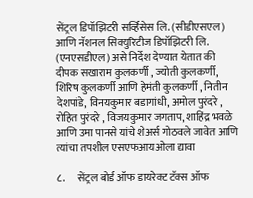सेंट्रल डिपॉझिटरी सर्व्हिसेस लि. (सीडीएसएल) आणि नॅशनल सिक्युरिटीज डिपॉझिटरी लि. (एनएसडीएल) असे निर्देश देण्यात येतात की दीपक सखाराम कुलकर्णी , ज्योती कुलकर्णी, शिरिष कुलकर्णी आणि हेमंती कुलकर्णी , नितीन देशपांडे, विनयकुमार बडागांधी, अमोल पुरंदरे , रोहित पुरंदरे , विजयकुमार जगताप, शाहिंद्र भवळे आणि उमा पानसे यांचे शेअर्स गोठवले जावेत आणि त्यांचा तपशील एसएफआयओला द्यावा

८.      सेंट्रल बोर्ड ऑफ डायरेक्ट टॅक्स ऑफ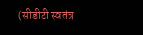(सीडीटी स्वतंत्र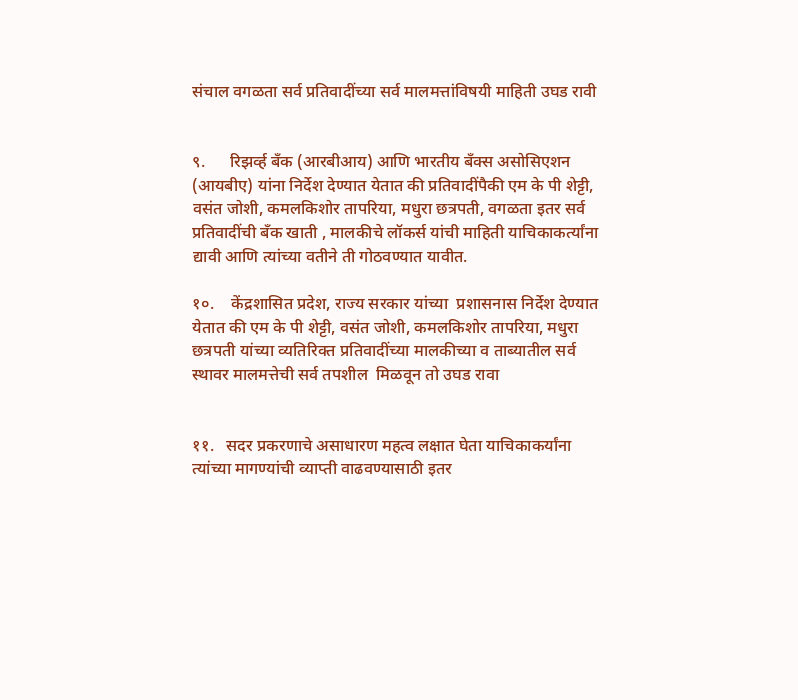संचाल वगळता सर्व प्रतिवादींच्या सर्व मालमत्तांविषयी माहिती उघड रावी


९.      रिझर्व्ह बँक (आरबीआय) आणि भारतीय बँक्स असोसिएशन (आयबीए) यांना निर्देश देण्यात येतात की प्रतिवादींपैकी एम के पी शेट्टी, वसंत जोशी, कमलकिशोर तापरिया, मधुरा छत्रपती, वगळता इतर सर्व प्रतिवादींची बँक खाती , मालकीचे लॉकर्स यांची माहिती याचिकाकर्त्यांना द्यावी आणि त्यांच्या वतीने ती गोठवण्यात यावीत.

१०.    केंद्रशासित प्रदेश, राज्य सरकार यांच्या  प्रशासनास निर्देश देण्यात येतात की एम के पी शेट्टी, वसंत जोशी, कमलकिशोर तापरिया, मधुरा छत्रपती यांच्या व्यतिरिक्त प्रतिवादींच्या मालकीच्या व ताब्यातील सर्व स्थावर मालमत्तेची सर्व तपशील  मिळवून तो उघड रावा


११.   सदर प्रकरणाचे असाधारण महत्व लक्षात घेता याचिकाकर्यांना त्यांच्या मागण्यांची व्याप्ती वाढवण्यासाठी इतर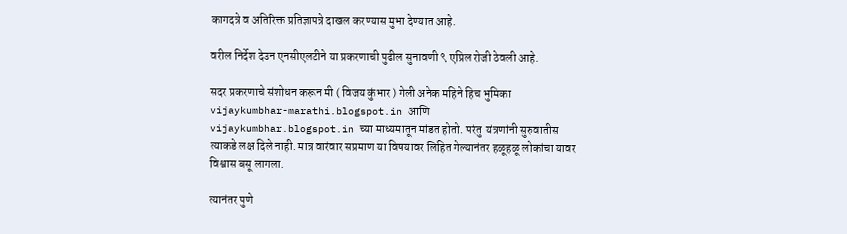कागदत्रे व अतिरिक्त प्रतिज्ञापत्रे दाखल करण्यास मुभा देण्यात आहे.

वरील निर्देश देउन एनसीएलटीने या प्रकरणाची पुढील सुनावणी ९ एप्रिल रोजी ठेवली आहे.

सदर प्रकरणाचे संशोधन करून मी ( विजय कुंभार ) गेली अनेक महिने हिच भुमिका vijaykumbhar-marathi.blogspot.in आणि vijaykumbhar.blogspot.in च्या माध्यमातून मांडत होतो. परंतु  यंत्रणांनी सुरुवातीस त्याकडे लक्ष दिले नाही. मात्र वारंवार सप्रमाण या विषयावर लिहित गेल्यानंतर हळूहळू लोकांचा यावर विश्वास बसू लागला.

त्यानंतर पुणे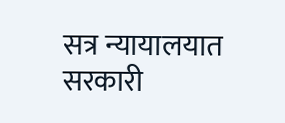सत्र न्यायालयात सरकारी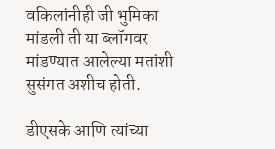वकिलांनीही जी भुमिका मांडली ती या ब्लॉगवर मांडण्यात आलेल्या मतांशी सुसंगत अशीच होती.

डीएसके आणि त्यांच्या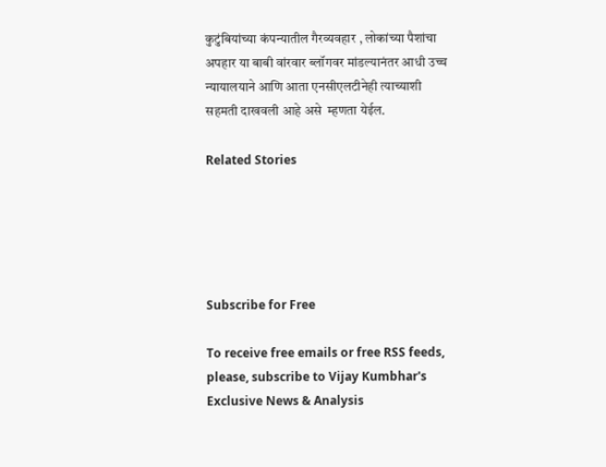कुटुंबियांच्या कंपन्यातील गैरव्यवहार , लोकांच्या पैशांचा अपहार या बाबी वांरवार ब्लॉगवर मांडल्यानंतर आधी उच्च न्यायालयाने आणि आता एनसीएलटीनेही त्याच्याशी सहमती दाखवली आहे असे  म्हणता येईल.

Related Stories





Subscribe for Free

To receive free emails or free RSS feeds, please, subscribe to Vijay Kumbhar's Exclusive News & Analysis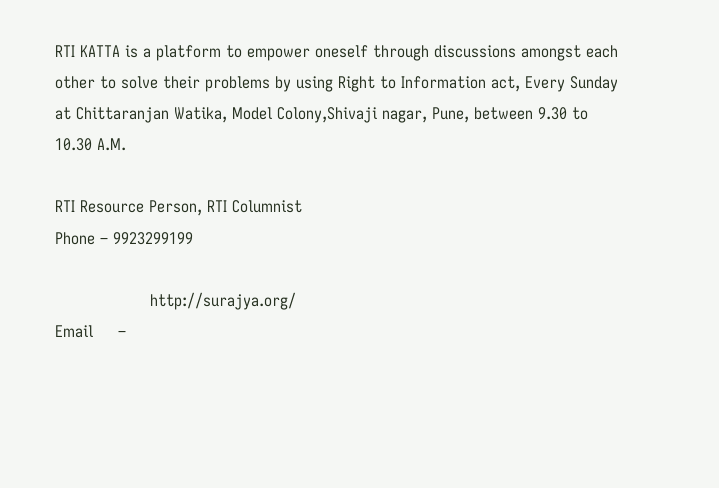RTI KATTA is a platform to empower oneself through discussions amongst each other to solve their problems by using Right to Information act, Every Sunday at Chittaranjan Watika, Model Colony,Shivaji nagar, Pune, between 9.30 to 10.30 A.M.

RTI Resource Person, RTI Columnist
Phone – 9923299199

                   http://surajya.org/
Email     –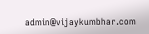admin@vijaykumbhar.com